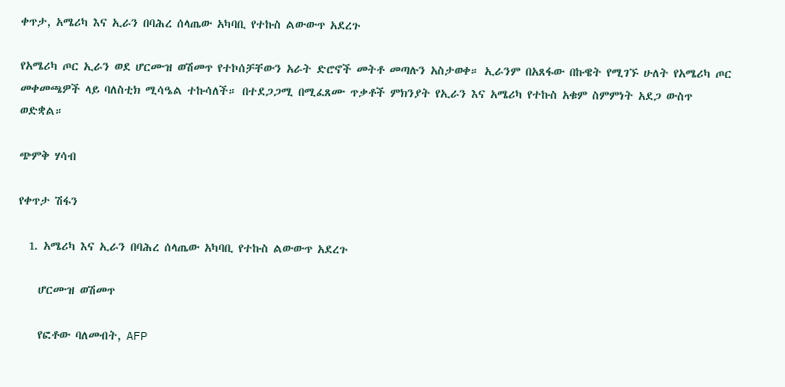ቀጥታ, አሜሪካ እና ኢራን በባሕረ ሰላጤው አካባቢ የተኩስ ልውውጥ አደረጉ

የአሜሪካ ጦር ኢራን ወደ ሆርሙዝ ወሽመጥ የተኮሰቻቸውን አራት ድሮኖች መትቶ መጣሉን አስታወቀ። ኢራንም በአጸፋው በኩዌት የሚገኙ ሁለት የአሜሪካ ጦር መቀመጫዎች ላይ ባለስቲክ ሚሳዔል ተኩሳለች። በተደጋጋሚ በሚፈጸሙ ጥቃቶች ምክንያት የኢራን እና አሜሪካ የተኩስ አቁም ስምምነት አደጋ ውስጥ ወድቋል።

ጭምቅ ሃሳብ

የቀጥታ ሽፋን

  1. አሜሪካ እና ኢራን በባሕረ ሰላጤው አካባቢ የተኩስ ልውውጥ አደረጉ

    ሆርሙዝ ወሽመጥ

    የፎቶው ባለመብት, AFP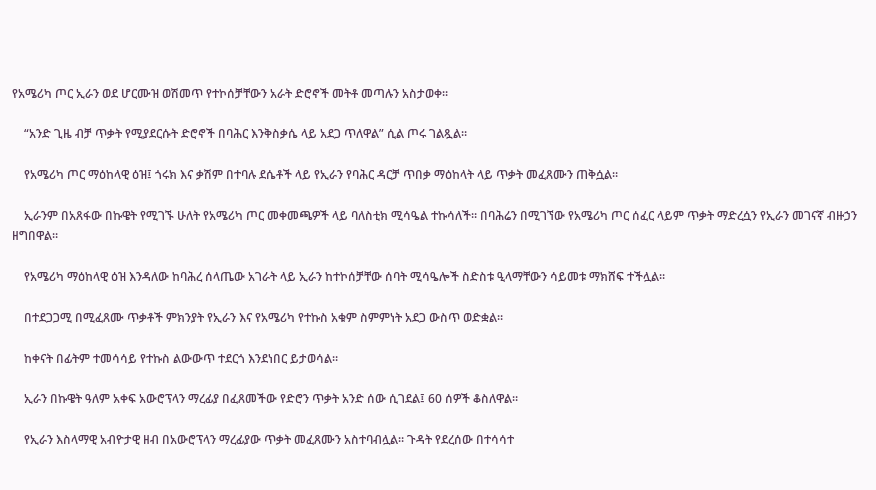የአሜሪካ ጦር ኢራን ወደ ሆርሙዝ ወሽመጥ የተኮሰቻቸውን አራት ድሮኖች መትቶ መጣሉን አስታወቀ።

    “አንድ ጊዜ ብቻ ጥቃት የሚያደርሱት ድሮኖች በባሕር እንቅስቃሴ ላይ አደጋ ጥለዋል” ሲል ጦሩ ገልጿል።

    የአሜሪካ ጦር ማዕከላዊ ዕዝ፤ ጎሩክ እና ቃሽም በተባሉ ደሴቶች ላይ የኢራን የባሕር ዳርቻ ጥበቃ ማዕከላት ላይ ጥቃት መፈጸሙን ጠቅሷል።

    ኢራንም በአጸፋው በኩዌት የሚገኙ ሁለት የአሜሪካ ጦር መቀመጫዎች ላይ ባለስቲክ ሚሳዔል ተኩሳለች። በባሕሬን በሚገኘው የአሜሪካ ጦር ሰፈር ላይም ጥቃት ማድረሷን የኢራን መገናኛ ብዙኃን ዘግበዋል።

    የአሜሪካ ማዕከላዊ ዕዝ እንዳለው ከባሕረ ሰላጤው አገራት ላይ ኢራን ከተኮሰቻቸው ሰባት ሚሳዔሎች ስድስቱ ዒላማቸውን ሳይመቱ ማክሸፍ ተችሏል።

    በተደጋጋሚ በሚፈጸሙ ጥቃቶች ምክንያት የኢራን እና የአሜሪካ የተኩስ አቁም ስምምነት አደጋ ውስጥ ወድቋል።

    ከቀናት በፊትም ተመሳሳይ የተኩስ ልውውጥ ተደርጎ እንደነበር ይታወሳል።

    ኢራን በኩዌት ዓለም አቀፍ አውሮፕላን ማረፊያ በፈጸመችው የድሮን ጥቃት አንድ ሰው ሲገደል፤ 60 ሰዎች ቆስለዋል።

    የኢራን እስላማዊ አብዮታዊ ዘብ በአውሮፕላን ማረፊያው ጥቃት መፈጸሙን አስተባብሏል። ጉዳት የደረሰው በተሳሳተ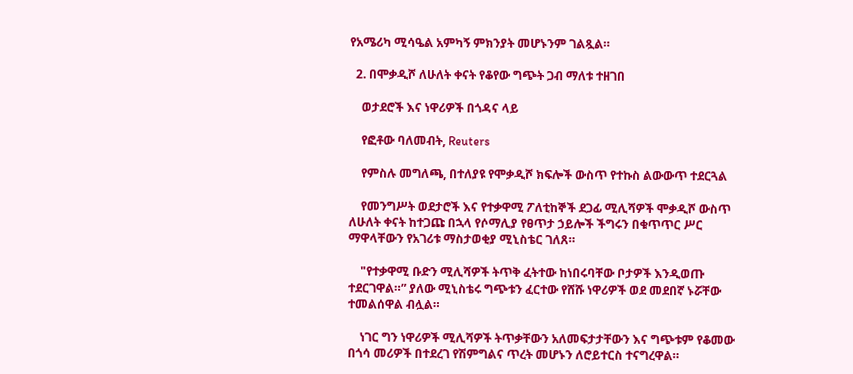የአሜሪካ ሚሳዔል አምካኝ ምክንያት መሆኑንም ገልጿል።

  2. በሞቃዲሾ ለሁለት ቀናት የቆየው ግጭት ጋብ ማለቱ ተዘገበ

    ወታደሮች እና ነዋሪዎች በጎዳና ላይ

    የፎቶው ባለመብት, Reuters

    የምስሉ መግለጫ, በተለያዩ የሞቃዲሾ ክፍሎች ውስጥ የተኩስ ልውውጥ ተደርጓል

    የመንግሥት ወደታሮች እና የተቃዋሚ ፖለቲከኞች ደጋፊ ሚሊሻዎች ሞቃዲሾ ውስጥ ለሁለት ቀናት ከተጋጩ በኋላ የሶማሊያ የፀጥታ ኃይሎች ችግሩን በቁጥጥር ሥር ማዋላቸውን የአገሪቱ ማስታወቂያ ሚኒስቴር ገለጸ።

    "የተቃዋሚ ቡድን ሚሊሻዎች ትጥቅ ፈትተው ከነበሩባቸው ቦታዎች እንዲወጡ ተደርገዋል።” ያለው ሚኒስቴሩ ግጭቱን ፈርተው የሸሹ ነዋሪዎች ወደ መደበኛ ኑሯቸው ተመልሰዋል ብሏል።

    ነገር ግን ነዋሪዎች ሚሊሻዎች ትጥቃቸውን አለመፍታታቸውን እና ግጭቱም የቆመው በጎሳ መሪዎች በተደረገ የሽምግልና ጥረት መሆኑን ለሮይተርስ ተናግረዋል።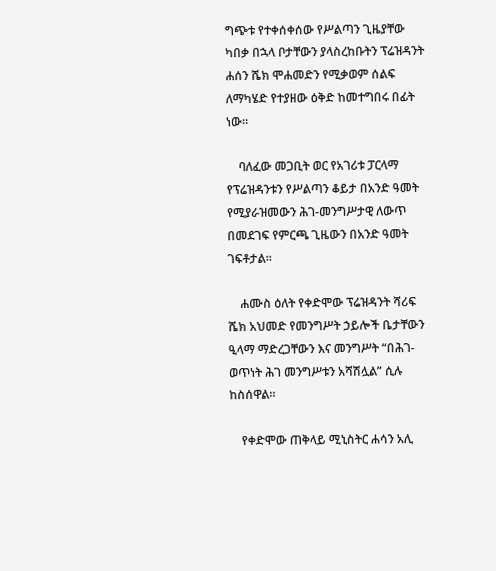ግጭቱ የተቀሰቀሰው የሥልጣን ጊዜያቸው ካበቃ በኋላ ቦታቸውን ያላስረከቡትን ፕሬዝዳንት ሐሰን ሼክ ሞሐመድን የሚቃወም ሰልፍ ለማካሄድ የተያዘው ዕቅድ ከመተግበሩ በፊት ነው።

    ባለፈው መጋቢት ወር የአገሪቱ ፓርላማ የፕሬዝዳንቱን የሥልጣን ቆይታ በአንድ ዓመት የሚያራዝመውን ሕገ-መንግሥታዊ ለውጥ በመደገፍ የምርጫ ጊዜውን በአንድ ዓመት ገፍቶታል።

    ሐሙስ ዕለት የቀድሞው ፕሬዝዳንት ሻሪፍ ሼክ አህመድ የመንግሥት ኃይሎች ቤታቸውን ዒላማ ማድረጋቸውን እና መንግሥት “በሕገ- ወጥነት ሕገ መንግሥቱን አሻሽሏል” ሲሉ ከስሰዋል።

    የቀድሞው ጠቅላይ ሚኒስትር ሐሳን አሊ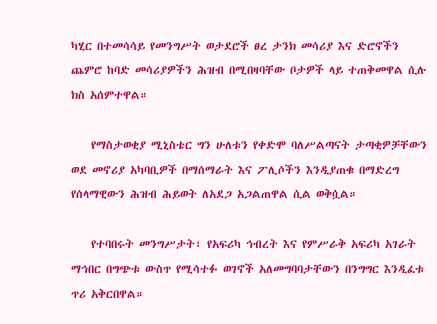ካሂር በተመሳሳይ የመንግሥት ወታደሮች ፀረ ታንክ መሳሪያ እና ድሮኖችን ጨምሮ ከባድ መሳሪያዎችን ሕዝብ በሚበዛባቸው ቦታዎች ላይ ተጠቅመዋል ሲሉ ክስ አሰምተዋል።

    የማስታወቂያ ሚኒስቴር ግን ሁለቱን የቀድሞ ባለሥልጣናት ታጣቂዎቻቸውን ወደ መኖሪያ አካባቢዎች በማሰማራት እና ፖሊሶችን እንዲያጠቁ በማድረግ የሰላማዊውን ሕዝብ ሕይወት ለአደጋ አጋልጠዋል ሲል ወቅሷል።

    የተባበሩት መንግሥታት፣ የአፍሪካ ኅብረት እና የምሥራቅ አፍሪካ አገራት ማኅበር በግጭቱ ውስጥ የሚሳተፉ ወገኖች አለመግባባታቸውን በንግግር እንዲፈቱ ጥሪ አቅርበዋል።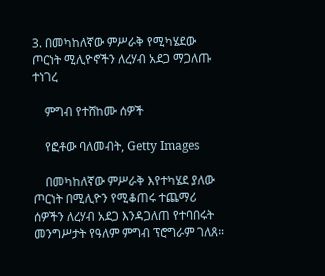3. በመካከለኛው ምሥራቅ የሚካሄደው ጦርነት ሚሊዮኖችን ለረሃብ አደጋ ማጋለጡ ተነገረ

    ምግብ የተሸከሙ ሰዎች

    የፎቶው ባለመብት, Getty Images

    በመካከለኛው ምሥራቅ እየተካሄደ ያለው ጦርነት በሚሊዮን የሚቆጠሩ ተጨማሪ ሰዎችን ለረሃብ አደጋ እንዳጋለጠ የተባበሩት መንግሥታት የዓለም ምግብ ፕሮግራም ገለጸ።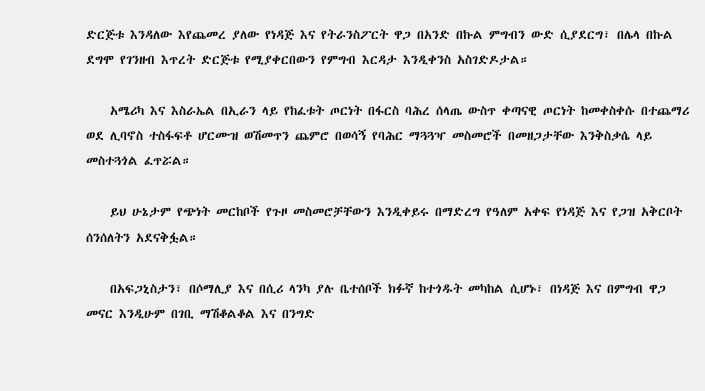ድርጅቱ እንዳለው እየጨመረ ያለው የነዳጅ እና የትራንስፖርት ዋጋ በአንድ በኩል ምግብን ውድ ሲያደርግ፣ በሌላ በኩል ደግሞ የገንዘብ እጥረት ድርጅቱ የሚያቀርበውን የምግብ እርዳታ እንዲቀንስ አስገድዶታል።

    አሜሪካ እና እስራኤል በኢራን ላይ የከፈቱት ጦርነት በፋርስ ባሕረ ሰላጤ ውስጥ ቀጣናዊ ጦርነት ከመቀስቀሱ በተጨማሪ ወደ ሊባኖስ ተስፋፍቶ ሆርሙዝ ወሽመጥን ጨምሮ በወሳኝ የባሕር ማጓጓዣ መስመሮች በመዘጋታቸው እንቅስቃሴ ላይ መስተጓጎል ፈጥሯል።

    ይህ ሁኔታም የጭነት መርከቦች የጉዞ መስመሮቻቸውን እንዲቀይሩ በማድረግ የዓለም አቀፍ የነዳጅ እና የጋዝ አቅርቦት ሰንሰለትን አደናቅፏል።

    በአፍጋኒስታን፣ በሶማሊያ እና በሲሪ ላንካ ያሉ ቤተሰቦች ክፉኛ ከተጎዱት መካከል ሲሆኑ፣ በነዳጅ እና በምግብ ዋጋ መናር እንዲሁም በገቢ ማሽቆልቆል እና በንግድ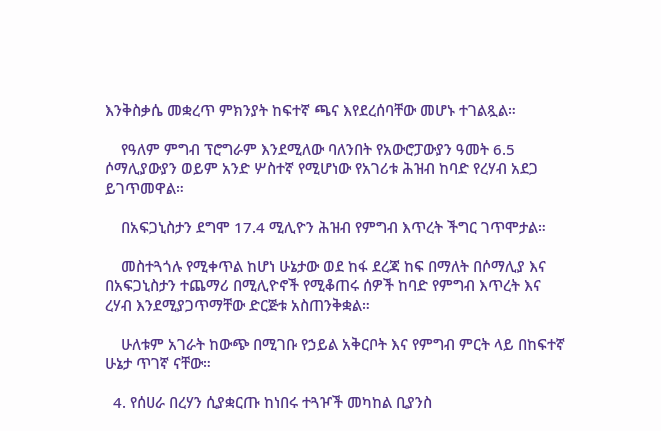እንቅስቃሴ መቋረጥ ምክንያት ከፍተኛ ጫና እየደረሰባቸው መሆኑ ተገልጿል።

    የዓለም ምግብ ፕሮግራም እንደሚለው ባለንበት የአውሮፓውያን ዓመት 6.5 ሶማሊያውያን ወይም አንድ ሦስተኛ የሚሆነው የአገሪቱ ሕዝብ ከባድ የረሃብ አደጋ ይገጥመዋል።

    በአፍጋኒስታን ደግሞ 17.4 ሚሊዮን ሕዝብ የምግብ እጥረት ችግር ገጥሞታል።

    መስተጓጎሉ የሚቀጥል ከሆነ ሁኔታው ወደ ከፋ ደረጃ ከፍ በማለት በሶማሊያ እና በአፍጋኒስታን ተጨማሪ በሚሊዮኖች የሚቆጠሩ ሰዎች ከባድ የምግብ እጥረት እና ረሃብ እንደሚያጋጥማቸው ድርጅቱ አስጠንቅቋል።

    ሁለቱም አገራት ከውጭ በሚገቡ የኃይል አቅርቦት እና የምግብ ምርት ላይ በከፍተኛ ሁኔታ ጥገኛ ናቸው።

  4. የሰሀራ በረሃን ሲያቋርጡ ከነበሩ ተጓዦች መካከል ቢያንስ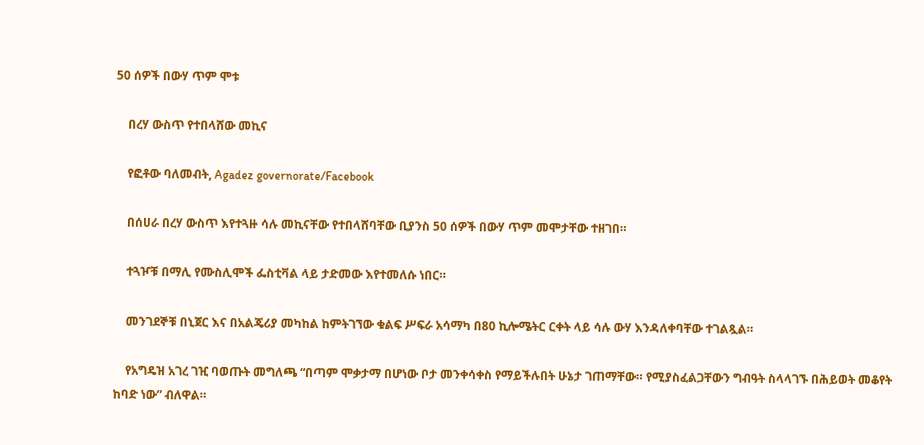50 ሰዎች በውሃ ጥም ሞቱ

    በረሃ ውስጥ የተበላሸው መኪና

    የፎቶው ባለመብት, Agadez governorate/Facebook

    በሰሀራ በረሃ ውስጥ እየተጓዙ ሳሉ መኪናቸው የተበላሸባቸው ቢያንስ 50 ሰዎች በውሃ ጥም መሞታቸው ተዘገበ።

    ተጓዦቹ በማሊ የሙስሊሞች ፌስቲቫል ላይ ታድመው እየተመለሱ ነበር።

    መንገደኞቹ በኒጀር እና በአልጄሪያ መካከል ከምትገኘው ቁልፍ ሥፍራ አሳማካ በ80 ኪሎሜትር ርቀት ላይ ሳሉ ውሃ እንዳለቀባቸው ተገልጿል።

    የአግዴዝ አገረ ገዢ ባወጡት መግለጫ “በጣም ሞቃታማ በሆነው ቦታ መንቀሳቀስ የማይችሉበት ሁኔታ ገጠማቸው። የሚያስፈልጋቸውን ግብዓት ስላላገኙ በሕይወት መቆየት ከባድ ነው” ብለዋል።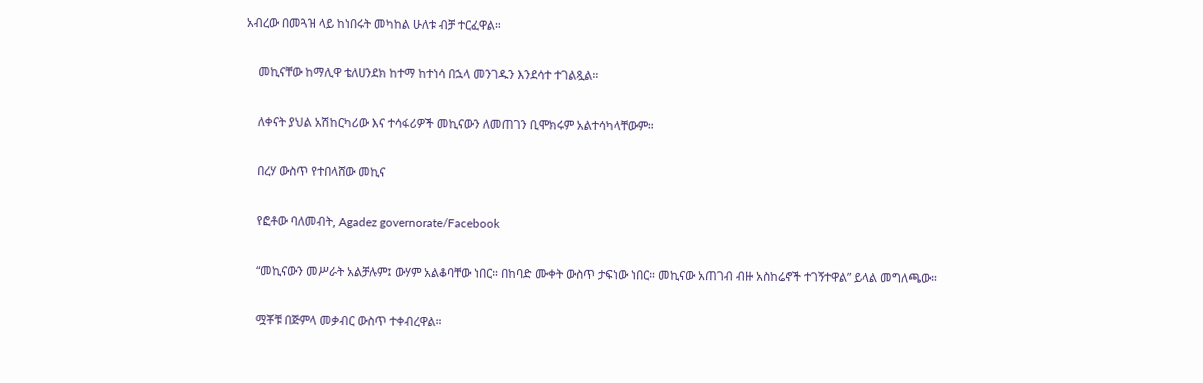አብረው በመጓዝ ላይ ከነበሩት መካከል ሁለቱ ብቻ ተርፈዋል።

    መኪናቸው ከማሊዋ ቴለሀንደክ ከተማ ከተነሳ በኋላ መንገዱን እንደሳተ ተገልጿል።

    ለቀናት ያህል አሽከርካሪው እና ተሳፋሪዎች መኪናውን ለመጠገን ቢሞክሩም አልተሳካላቸውም።

    በረሃ ውስጥ የተበላሸው መኪና

    የፎቶው ባለመብት, Agadez governorate/Facebook

    “መኪናውን መሥራት አልቻሉም፤ ውሃም አልቆባቸው ነበር። በከባድ ሙቀት ውስጥ ታፍነው ነበር። መኪናው አጠገብ ብዙ አስከሬኖች ተገኝተዋል” ይላል መግለጫው።

    ሟቾቹ በጅምላ መቃብር ውስጥ ተቀብረዋል።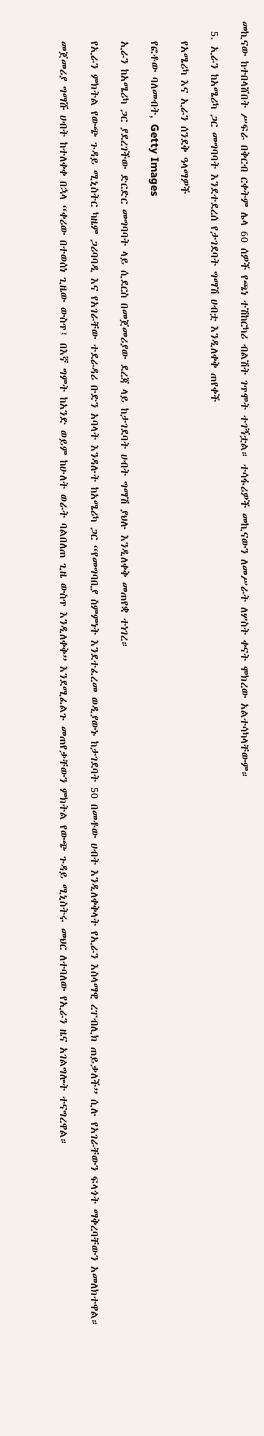መኪናው ከተበላሸበት ሥፍራ በቅርብ ርቀትም ሌላ 60 ሰዎች የጫነ ተሽከርካሪ ብልሽት ገጥሞት ተገኝቷል። ተሳፋሪዎች መኪናውን ለመሥራት ለሦስት ቀናት ሞክረው አልተሳካላቸውም።

  5. ኢራን ከአሜሪካ ጋር መግባባት እንደተደረሰ የታገደባት ግማሽ ሀብቷ እንዲለቀቅ ጠየቀች

    የአሜሪካ እና ኢራን ሰንደቅ ዓላማዎች

    የፎቶው ባለመብት, Getty Images

    ኢራን ከአሜሪካ ጋር ያደረገችው ድርድር መግባባት ላይ ሲደርስ በመጀመሪያው ደረጃ ላይ ከታገደባት ሀብት ግማሽ ያህሉ እንዲለቀቅ መጠየቋ ተነገረ።

    የኢራን ምክትል የውጭ ጉዳይ ሚኒስትር ካዜም ጋሪባባዲ እና የአገራቸው ተደራዳሪ ቡድን አባላት እንዳሉት ከአሜሪካ ጋር “የመግባቢያ ስምምነት እንደተፈረመ ወዲያውኑ ከታገደባት 50 በመቶው ሀብት እንዲለቀቅላት የኢራን እስላማዊ ረፐብሊክ ጠይቃለች” ሲሉ የአገራቸውን ፍላጎት ማቅረባቸውን አመለክተዋል።

    መጀመሪያ ግማሹ ሀብት ከተለቀቀ በኋላ “ቀሪው በተወሰነ ጊዜው ውስጥ፤ በእኛ ግምት ከአንድ ወይም ከሁለት ወራት ባልበለጠ ጊዜ ውስጥ እንዲለቀቅ” እንደሚፈልጉ መጠየቃቸውን ምክትል የውጭ ጉዳይ ሚኒስትሩ መህር ለተባለው የኢራን ዜና አገልግሎት ተናግረዋል።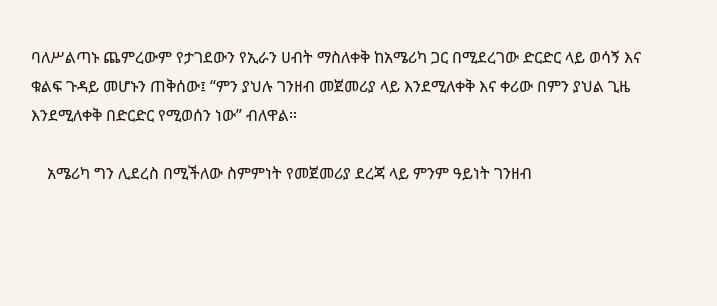ባለሥልጣኑ ጨምረውም የታገደውን የኢራን ሀብት ማስለቀቅ ከአሜሪካ ጋር በሚደረገው ድርድር ላይ ወሳኝ እና ቁልፍ ጉዳይ መሆኑን ጠቅሰው፤ “ምን ያህሉ ገንዘብ መጀመሪያ ላይ እንደሚለቀቅ እና ቀሪው በምን ያህል ጊዜ እንደሚለቀቅ በድርድር የሚወሰን ነው” ብለዋል።

    አሜሪካ ግን ሊደረስ በሚችለው ስምምነት የመጀመሪያ ደረጃ ላይ ምንም ዓይነት ገንዘብ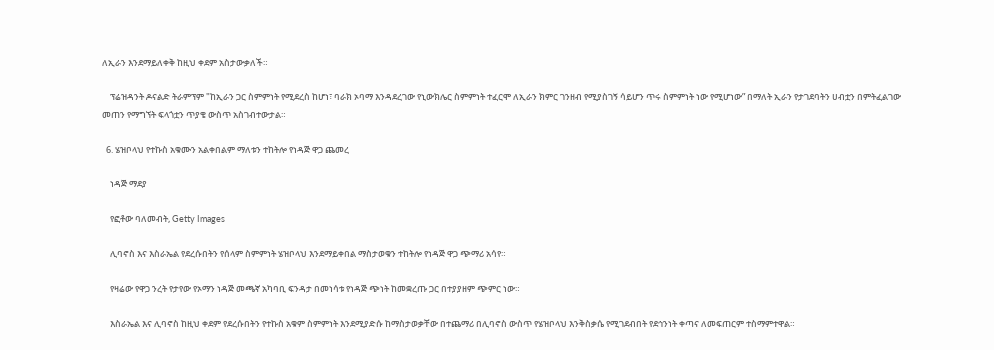ለኢራን እንደማይለቀቅ ከዚህ ቀደም አስታውቃለች።

    ፕሬዝዳንት ዶናልድ ትራምፕም "ከኢራን ጋር ስምምነት የሚደረስ ከሆነ፣ ባራክ ኦባማ እንዳደረገው የኒውክሌር ስምምነት ተፈርሞ ለኢራን ክምር ገንዘብ የሚያስገኝ ሳይሆን ጥሩ ስምምነት ነው የሚሆነው” በማለት ኢራን የታገደባትን ሀብቷን በምትፈልገው መጠን የማግኘት ፍላጎቷን ጥያቄ ውስጥ አስገብተውታል።

  6. ሄዝቦላህ የተኩስ አቁሙን አልቀበልም ማለቱን ተከትሎ የነዳጅ ዋጋ ጨመረ

    ነዳጅ ማደያ

    የፎቶው ባለመብት, Getty Images

    ሊባኖስ እና እስራኤል የደረሱበትን የሰላም ስምምነት ሄዝቦላህ እንደማይቀበል ማስታወቁን ተከትሎ የነዳጅ ዋጋ ጭማሪ አሳየ።

    የዛሬው የዋጋ ንረት የታየው የኦማን ነዳጅ መጫኛ አካባቢ ፍንዳታ በመነሳቱ የነዳጅ ጭነት ከመቋረጡ ጋር በተያያዘም ጭምር ነው።

    እስራኤል እና ሊባኖስ ከዚህ ቀደም የደረሱበትን የተኩስ አቁም ስምምነት እንደሚያድሱ ከማስታወቃቸው በተጨማሪ በሊባኖስ ውስጥ የሄዝቦላህ እንቅስቃሴ የሚገደብበት የደኅንነት ቀጣና ለመፍጠርም ተስማምተዋል።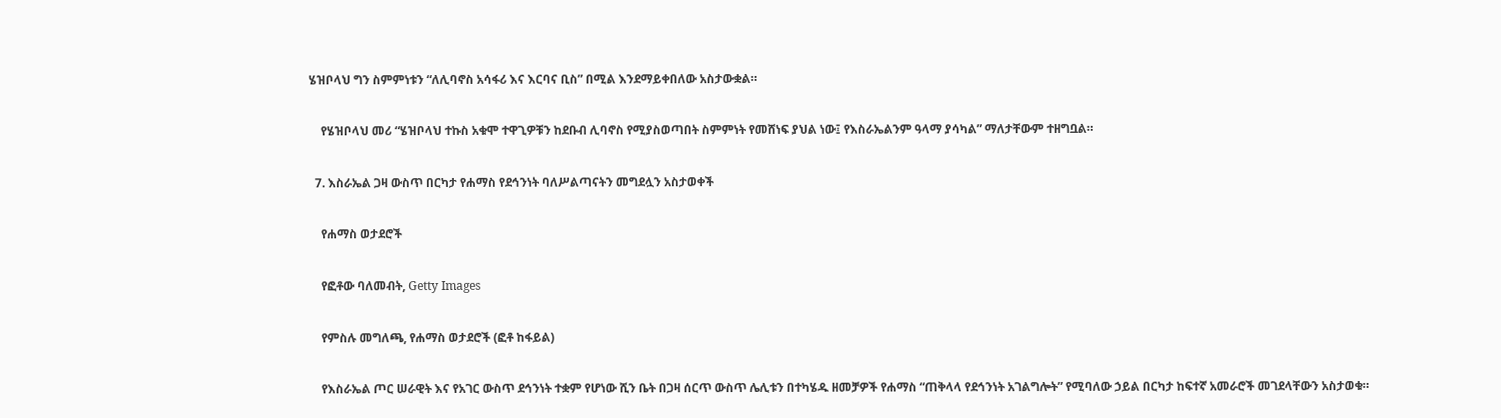ሄዝቦላህ ግን ስምምነቱን “ለሊባኖስ አሳፋሪ እና እርባና ቢስ” በሚል እንደማይቀበለው አስታውቋል።

    የሄዝቦላህ መሪ “ሄዝቦላህ ተኩስ አቁሞ ተዋጊዎቹን ከደቡብ ሊባኖስ የሚያስወጣበት ስምምነት የመሸነፍ ያህል ነው፤ የእስራኤልንም ዓላማ ያሳካል” ማለታቸውም ተዘግቧል።

  7. እስራኤል ጋዛ ውስጥ በርካታ የሐማስ የደኅንነት ባለሥልጣናትን መግደሏን አስታወቀች

    የሐማስ ወታደሮች

    የፎቶው ባለመብት, Getty Images

    የምስሉ መግለጫ, የሐማስ ወታደሮች (ፎቶ ከፋይል)

    የእስራኤል ጦር ሠራዊት እና የአገር ውስጥ ደኅንነት ተቋም የሆነው ሺን ቤት በጋዛ ሰርጥ ውስጥ ሌሊቱን በተካሄዱ ዘመቻዎች የሐማስ “ጠቅላላ የደኅንነት አገልግሎት” የሚባለው ኃይል በርካታ ከፍተኛ አመራሮች መገደላቸውን አስታወቁ።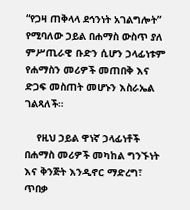“የጋዛ ጠቅላላ ደኅንነት አገልግሎት” የሚባለው ኃይል በሐማስ ውስጥ ያለ ምሥጢራዊ ቡድን ሲሆን ኃላፊነቱም የሐማስን መሪዎች መጠበቅ እና ድጋፍ መስጠት መሆኑን እስራኤል ገልጻለች።

    የዚህ ኃይል ዋነኛ ኃላፊነቶች በሐማስ መሪዎች መካከል ግንኙነት እና ቅንጅት እንዲኖር ማድረግ፣ ጥበቃ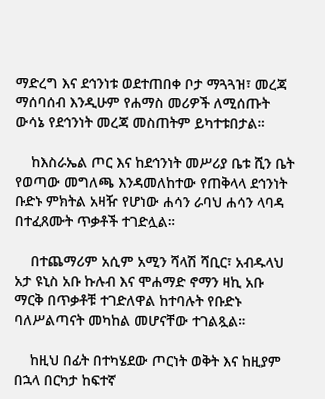ማድረግ እና ደኅንነቱ ወደተጠበቀ ቦታ ማጓጓዝ፣ መረጃ ማሰባሰብ እንዲሁም የሐማስ መሪዎች ለሚሰጡት ውሳኔ የደኅንነት መረጃ መስጠትም ይካተቱበታል።

    ከእስራኤል ጦር እና ከደኅንነት መሥሪያ ቤቱ ሺን ቤት የወጣው መግለጫ እንዳመለከተው የጠቅላላ ደኅንነት ቡድኑ ምክትል አዛዥ የሆነው ሐሳን ራባህ ሐሳን ላባዳ በተፈጸሙት ጥቃቶች ተገድሏል።

    በተጨማሪም አሲም አሚን ሻላሽ ሻቢር፣ አብዱላህ አታ ዩኒስ አቡ ኩሉብ እና ሞሐማድ ኖማን ዛኪ አቡ ማርቅ በጥቃቶቹ ተገድለዋል ከተባሉት የቡድኑ ባለሥልጣናት መካከል መሆናቸው ተገልጿል።

    ከዚህ በፊት በተካሄደው ጦርነት ወቅት እና ከዚያም በኋላ በርካታ ከፍተኛ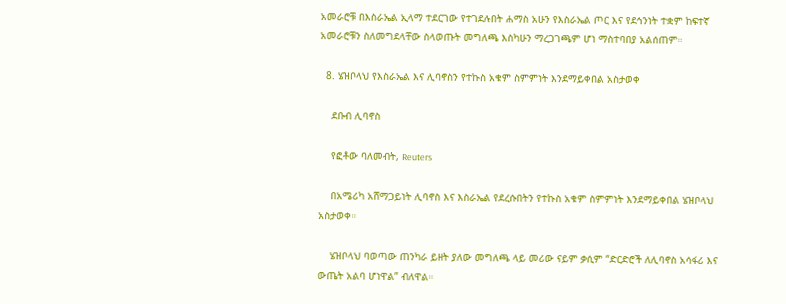አመራሮቹ በእስራኤል ኢላማ ተደርገው የተገደሉበት ሐማስ አሁን የእስራኤል ጦር እና የደኅንነት ተቋም ከፍተኛ አመራሮቹን ስለመግደላቸው ስላወጡት መግለጫ እስካሁን ማረጋገጫም ሆነ ማስተባበያ አልሰጠም።

  8. ሄዝቦላህ የእስራኤል እና ሊባኖስን የተኩስ አቁም ስምምነት እንደማይቀበል አስታወቀ

    ደቡብ ሊባኖስ

    የፎቶው ባለመብት, Reuters

    በአሜሪካ አሸማጋይነት ሊባኖስ እና እስራኤል የደረሱበትን የተኩስ አቁም ስምምነት እንደማይቀበል ሄዝቦላህ አስታወቀ።

    ሄዝቦላህ ባወጣው ጠንካራ ይዘት ያለው መግለጫ ላይ መሪው ናይም ቃሲም “ድርድሮች ለሊባኖስ አሳፋሪ እና ውጤት አልባ ሆነዋል” ብለዋል።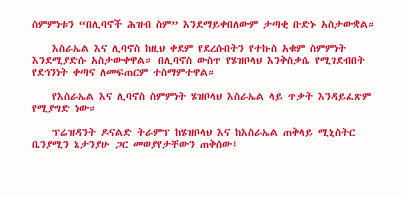ስምምነቱን “በሊባኖች ሕዝብ ስም” እንደማይቀበለውም ታጣቂ ቡድኑ አስታውቋል።

    እስራኤል እና ሊባኖስ ከዚህ ቀደም የደረሱበትን የተኩስ አቁም ስምምነት እንደሚያድሱ አስታውቀዋል። በሊባኖስ ውስጥ የሄዝቦላህ እንቅስቃሴ የሚገደብበት የደኅንነት ቀጣና ለመፍጠርም ተስማምተዋል።

    የእስራኤል እና ሊባኖስ ስምምነት ሄዝቦላህ እስራኤል ላይ ጥቃት እንዳይፈጽም የሚያግድ ነው።

    ፕሬዝዳንት ዶናልድ ትራምፕ ከሄዝቦላህ እና ከእስራኤል ጠቅላይ ሚኒስትር ቤንያሚን ኔታንያሁ ጋር መወያየታቸውን ጠቅሰው፤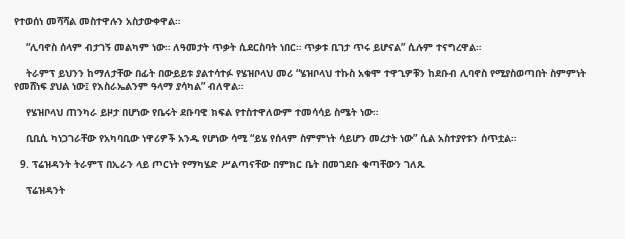የተወሰነ መሻሻል መስተዋሉን አስታውቀዋል።

    “ሊባኖስ ሰላም ብታገኝ መልካም ነው። ለዓመታት ጥቃት ሲደርስባት ነበር። ጥቃቱ ቢገታ ጥሩ ይሆናል” ሲሉም ተናግረዋል።

    ትራምፕ ይህንን ከማለታቸው በፊት በውይይቱ ያልተሳተፉ የሄዝቦላህ መሪ “ሄዝቦላህ ተኩስ አቁሞ ተዋጊዎቹን ከደቡብ ሊባኖስ የሚያስወጣበት ስምምነት የመሸነፍ ያህል ነው፤ የእስራኤልንም ዓላማ ያሳካል” ብለዋል።

    የሄዝቦላህ ጠንካራ ይዞታ በሆነው የቤሩት ደቡባዊ ክፍል የተስተዋለውም ተመሳሳይ ስሜት ነው።

    ቢቢሲ ካነጋገራቸው የአካባቢው ነዋሪዎች አንዱ የሆነው ሳሚ “ይሄ የሰላም ስምምነት ሳይሆን መረታት ነው” ሲል አስተያየቱን ሰጥቷል።

  9. ፕሬዝዳንት ትራምፕ በኢራን ላይ ጦርነት የማካሄድ ሥልጣናቸው በምክር ቤት በመገደቡ ቁጣቸውን ገለጹ

    ፕሬዝዳንት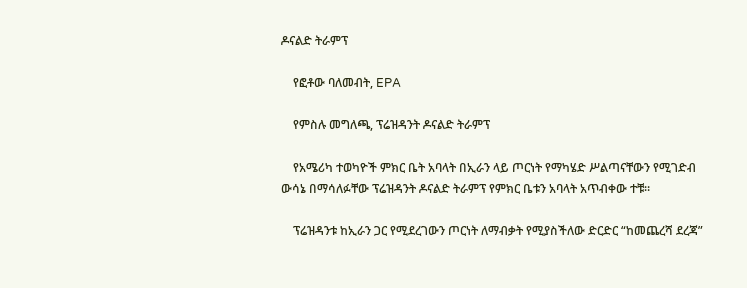ዶናልድ ትራምፕ

    የፎቶው ባለመብት, EPA

    የምስሉ መግለጫ, ፕሬዝዳንት ዶናልድ ትራምፕ

    የአሜሪካ ተወካዮች ምክር ቤት አባላት በኢራን ላይ ጦርነት የማካሄድ ሥልጣናቸውን የሚገድብ ውሳኔ በማሳለፉቸው ፕሬዝዳንት ዶናልድ ትራምፕ የምክር ቤቱን አባላት አጥብቀው ተቹ።

    ፕሬዝዳንቱ ከኢራን ጋር የሚደረገውን ጦርነት ለማብቃት የሚያስችለው ድርድር “ከመጨረሻ ደረጃ”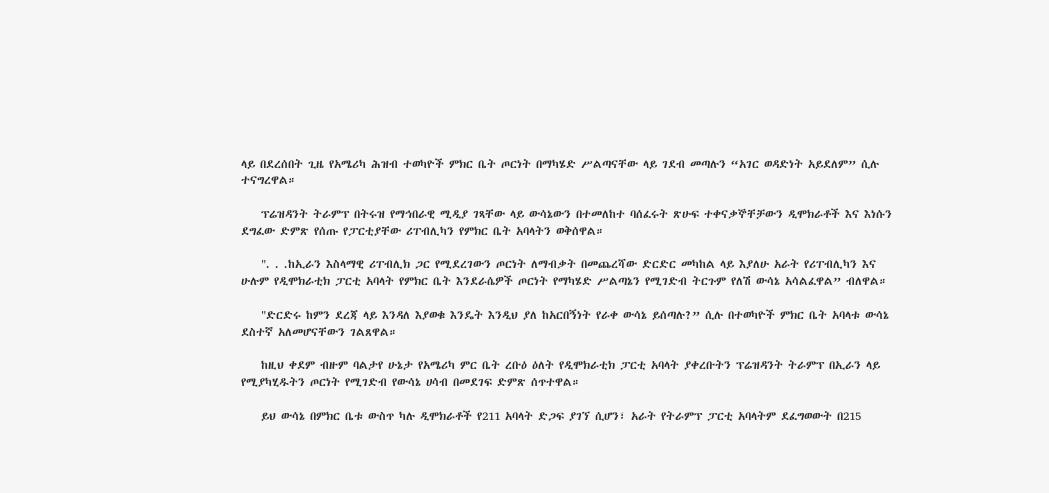ላይ በደረሰበት ጊዜ የአሜሪካ ሕዝብ ተወካዮች ምክር ቤት ጦርነት በማካሄድ ሥልጣናቸው ላይ ገደብ መጣሉን “አገር ወዳድነት አይደለም” ሲሉ ተናግረዋል።

    ፕሬዝዳንት ትራምፕ በትሩዝ የማኅበራዊ ሚዲያ ገጻቸው ላይ ውሳኔውን በተመለከተ ባሰፈሩት ጽሁፍ ተቀናቃኞቸቻውን ዲሞክራቶች እና እነሱን ደግፈው ድምጽ የሰጡ የፓርቲያቸው ሪፐብሊካን የምክር ቤት አባላትን ወቅሰዋል።

    ". . .ከኢራን እስላማዊ ሪፐብሊክ ጋር የሚደረገውን ጦርነት ለማብቃት በመጨረሻው ድርድር መካከል ላይ እያለሁ አራት የሪፐብሊካን እና ሁሉም የዲሞክራቲክ ፓርቲ አባላት የምክር ቤት እንደራሴዎች ጦርነት የማካሄድ ሥልጣኔን የሚገድብ ትርጉም የለሽ ውሳኔ አሳልፈዋል” ብለዋል።

    "ድርድሩ ከምን ደረጃ ላይ እንዳለ እያወቁ እንዴት እንዲህ ያለ ከአርበኝነት የራቀ ውሳኔ ይሰጣሉ?” ሲሉ በተወካዮች ምክር ቤት አባላቱ ውሳኔ ደስተኛ አለመሆናቸውን ገልጸዋል።

    ከዚህ ቀደም ብዙም ባልታየ ሁኔታ የአሜሪካ ምር ቤት ረቡዕ ዕለት የዲሞክራቲክ ፓርቲ አባላት ያቀረቡትን ፕሬዝዳንት ትራምፕ በኢራን ላይ የሚያካሂዱትን ጦርነት የሚገድብ የውሳኔ ሀሳብ በመደገፍ ድምጽ ሰጥተዋል።

    ይህ ውሳኔ በምክር ቤቱ ውስጥ ካሉ ዲሞክራቶች የ211 አባላት ድጋፍ ያገኘ ሲሆን፣ አራት የትራምፕ ፓርቲ አባላትም ደፈግወውት በ215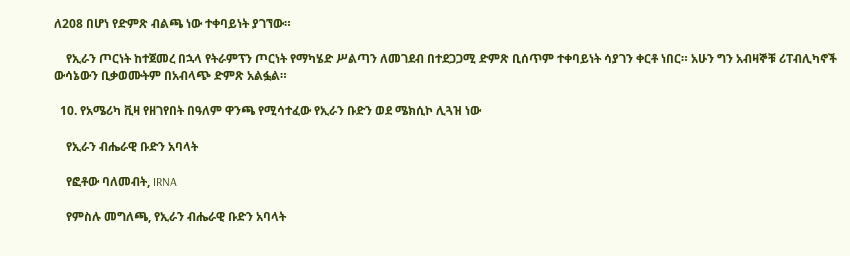ለ208 በሆነ የድምጽ ብልጫ ነው ተቀባይነት ያገኘው።

    የኢራን ጦርነት ከተጀመረ በኋላ የትራምፕን ጦርነት የማካሄድ ሥልጣን ለመገደብ በተደጋጋሚ ድምጽ ቢሰጥም ተቀባይነት ሳያገን ቀርቶ ነበር። አሁን ግን አብዛኞቹ ሪፐብሊካኖች ውሳኔውን ቢቃወሙትም በአብላጭ ድምጽ አልፏል።

  10. የአሜሪካ ቪዛ የዘገየበት በዓለም ዋንጫ የሚሳተፈው የኢራን ቡድን ወደ ሜክሲኮ ሊጓዝ ነው

    የኢራን ብሔራዊ ቡድን አባላት

    የፎቶው ባለመብት, IRNA

    የምስሉ መግለጫ, የኢራን ብሔራዊ ቡድን አባላት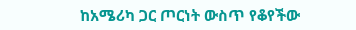ከአሜሪካ ጋር ጦርነት ውስጥ የቆየችው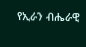የኢራን ብሔራዊ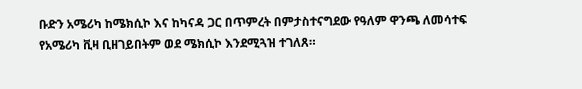ቡድን አሜሪካ ከሜክሲኮ እና ከካናዳ ጋር በጥምረት በምታስተናግደው የዓለም ዋንጫ ለመሳተፍ የአሜሪካ ቪዛ ቢዘገይበትም ወደ ሜክሲኮ እንደሚጓዝ ተገለጸ።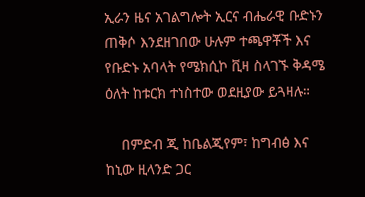ኢራን ዜና አገልግሎት ኢርና ብሔራዊ ቡድኑን ጠቅሶ እንደዘገበው ሁሉም ተጫዋቾች እና የቡድኑ አባላት የሜክሲኮ ቪዛ ስላገኙ ቅዳሜ ዕለት ከቱርክ ተነስተው ወደዚያው ይጓዛሉ።

    በምድብ ጂ ከቤልጂየም፣ ከግብፅ እና ከኒው ዚላንድ ጋር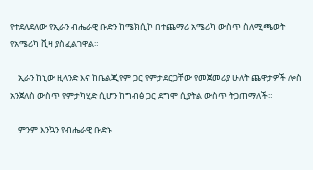የተደለደለው የኢራን ብሔራዊ ቡድን ከሜክሲኮ በተጨማሪ አሜሪካ ውስጥ ስለሚጫወት የአሜሪካ ቪዛ ያስፈልገዋል።

    ኢራን ከኒው ዚላንድ እና ከቤልጂየም ጋር የምታደርጋቸው የመጀመሪያ ሁለት ጨዋታዎች ሎስ አንጀለስ ውስጥ የምታካሂድ ሲሆን ከግብፅ ጋር ደግሞ ሲያትል ውስጥ ትጋጠማለች።

    ምንም እንኳን የብሔራዊ ቡድኑ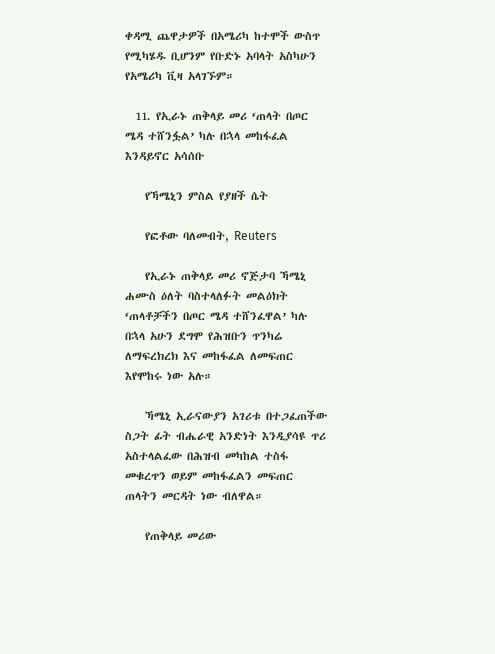ቀዳሚ ጨዋታዎች በአሜሪካ ከተሞች ውስጥ የሚካሄዱ ቢሆንም የቡድኑ አባላት አስካሁን የአሜሪካ ቪዛ አላገኙም።

  11. የኢራኑ ጠቅላይ መሪ ‘ጠላት በጦር ሜዳ ተሸንፏል’ ካሉ በኋላ መከፋፈል እንዳይኖር አሳሰቡ

    የኻሜኒን ምስል የያዘች ሴት

    የፎቶው ባለመብት, Reuters

    የኢራኑ ጠቅላይ መሪ ኖጅታባ ኻሜኒ ሐሙስ ዕለት ባስተላለፉት መልዕክት ‘ጠላቶቻችን በጦር ሜዳ ተሸንፈዋል’ ካሉ በኋላ አሁን ደግሞ የሕዝቡን ጥንካሬ ለማፍረክረክ እና መከፋፈል ለመፍጠር እየሞከሩ ነው አሉ።

    ኻሜኒ ኢራናውያን አገሪቱ በተጋፈጠችው ስጋት ፊት ብሔራዊ አንድነት እንዲያሳዩ ጥሪ አስተላልፈው በሕዝብ መካከል ተስፋ መቁረጥን ወይም መከፋፈልን መፍጠር ጠላትን መርዳት ነው ብለዋል።

    የጠቅላይ መሪው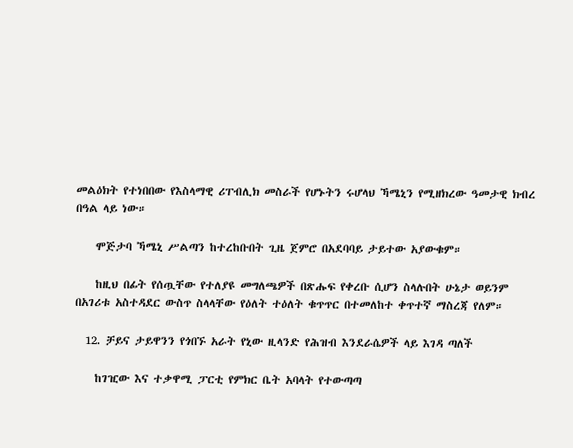መልዕክት የተነበበው የእስላማዊ ሪፐብሊክ መስራች የሆኑትን ሩሆላህ ኻሜኒን የሚዘክረው ዓመታዊ ክብረ በዓል ላይ ነው።

    ሞጅታባ ኻሜኒ ሥልጣን ከተረከቡበት ጊዜ ጀምሮ በአደባባይ ታይተው አያውቁም።

    ከዚህ በፊት የሰጧቸው የተለያዩ መግለጫዎች በጽሑፍ የቀረቡ ሲሆን ስላሉበት ሁኔታ ወይንም በአገሪቱ አስተዳደር ውስጥ ስላላቸው የዕለት ተዕለት ቁጥጥር በተመለከተ ቀጥተኛ ማስረጃ የለም።

  12. ቻይና ታይዋንን የጎበኙ አራት የኒው ዚላንድ የሕዝብ እንደራሴዎች ላይ እገዳ ጣለች

    ከገዢው እና ተቃዋሚ ፓርቲ የምክር ቤት አባላት የተውጣጣ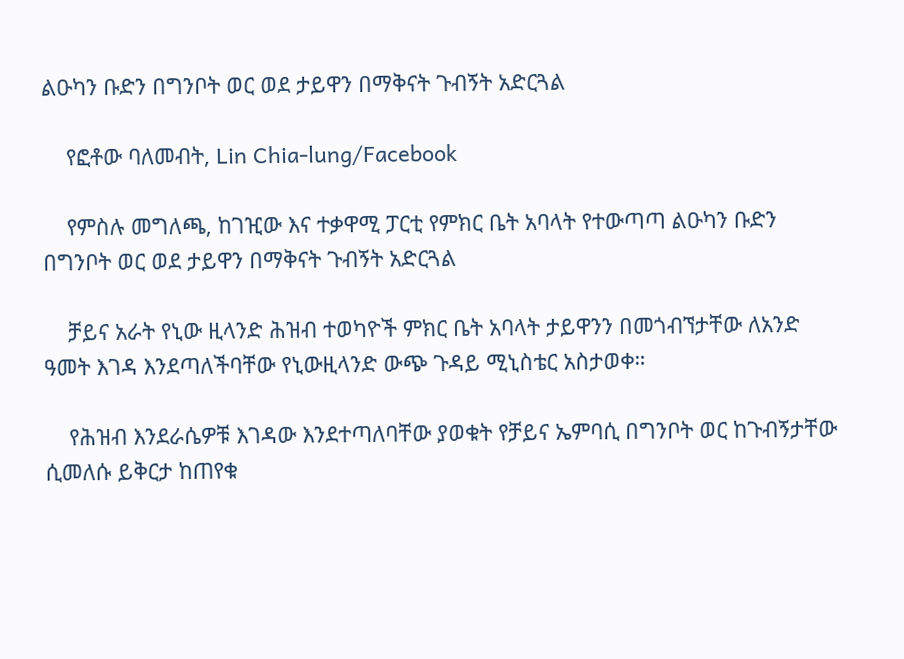ልዑካን ቡድን በግንቦት ወር ወደ ታይዋን በማቅናት ጉብኝት አድርጓል

    የፎቶው ባለመብት, Lin Chia-lung/Facebook

    የምስሉ መግለጫ, ከገዢው እና ተቃዋሚ ፓርቲ የምክር ቤት አባላት የተውጣጣ ልዑካን ቡድን በግንቦት ወር ወደ ታይዋን በማቅናት ጉብኝት አድርጓል

    ቻይና አራት የኒው ዚላንድ ሕዝብ ተወካዮች ምክር ቤት አባላት ታይዋንን በመጎብኘታቸው ለአንድ ዓመት እገዳ እንደጣለችባቸው የኒውዚላንድ ውጭ ጉዳይ ሚኒስቴር አስታወቀ።

    የሕዝብ እንደራሴዎቹ እገዳው እንደተጣለባቸው ያወቁት የቻይና ኤምባሲ በግንቦት ወር ከጉብኝታቸው ሲመለሱ ይቅርታ ከጠየቁ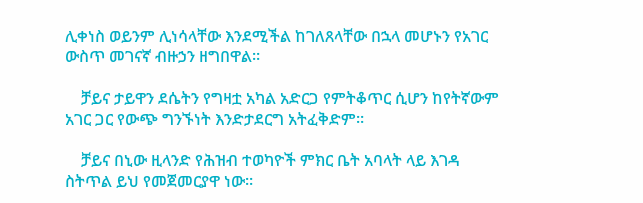ሊቀነስ ወይንም ሊነሳላቸው እንደሚችል ከገለጸላቸው በኋላ መሆኑን የአገር ውስጥ መገናኛ ብዙኃን ዘግበዋል።

    ቻይና ታይዋን ደሴትን የግዛቷ አካል አድርጋ የምትቆጥር ሲሆን ከየትኛውም አገር ጋር የውጭ ግንኙነት እንድታደርግ አትፈቅድም።

    ቻይና በኒው ዚላንድ የሕዝብ ተወካዮች ምክር ቤት አባላት ላይ እገዳ ስትጥል ይህ የመጀመርያዋ ነው።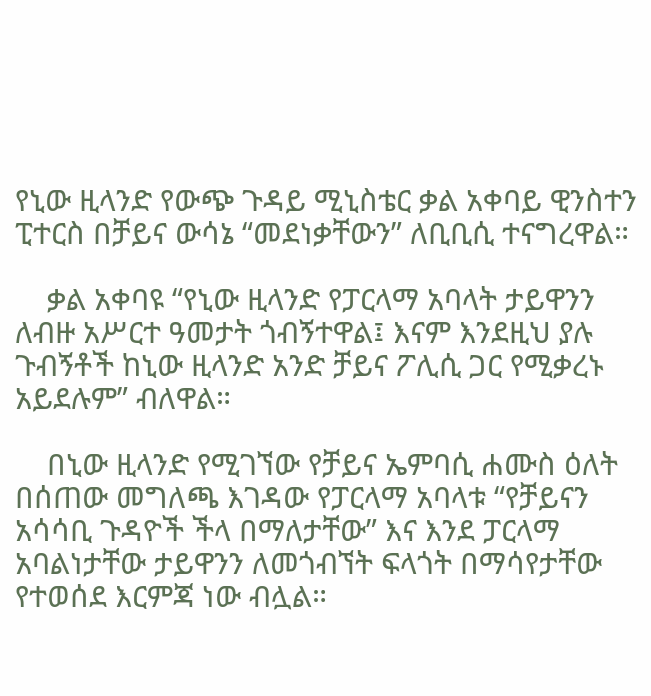የኒው ዚላንድ የውጭ ጉዳይ ሚኒስቴር ቃል አቀባይ ዊንስተን ፒተርስ በቻይና ውሳኔ “መደነቃቸውን” ለቢቢሲ ተናግረዋል።

    ቃል አቀባዩ “የኒው ዚላንድ የፓርላማ አባላት ታይዋንን ለብዙ አሥርተ ዓመታት ጎብኝተዋል፤ እናም እንደዚህ ያሉ ጉብኝቶች ከኒው ዚላንድ አንድ ቻይና ፖሊሲ ጋር የሚቃረኑ አይደሉም” ብለዋል።

    በኒው ዚላንድ የሚገኘው የቻይና ኤምባሲ ሐሙስ ዕለት በሰጠው መግለጫ እገዳው የፓርላማ አባላቱ “የቻይናን አሳሳቢ ጉዳዮች ችላ በማለታቸው” እና እንደ ፓርላማ አባልነታቸው ታይዋንን ለመጎብኘት ፍላጎት በማሳየታቸው የተወሰደ እርምጃ ነው ብሏል።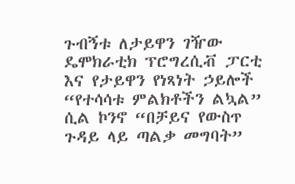ጉብኝቱ ለታይዋን ገዥው ዴሞክራቲክ ፕሮግረሲቭ ፓርቲ እና የታይዋን የነጻነት ኃይሎች “የተሳሳቱ ምልክቶችን ልኳል” ሲል ኮንኖ “በቻይና የውስጥ ጉዳይ ላይ ጣልቃ መግባት”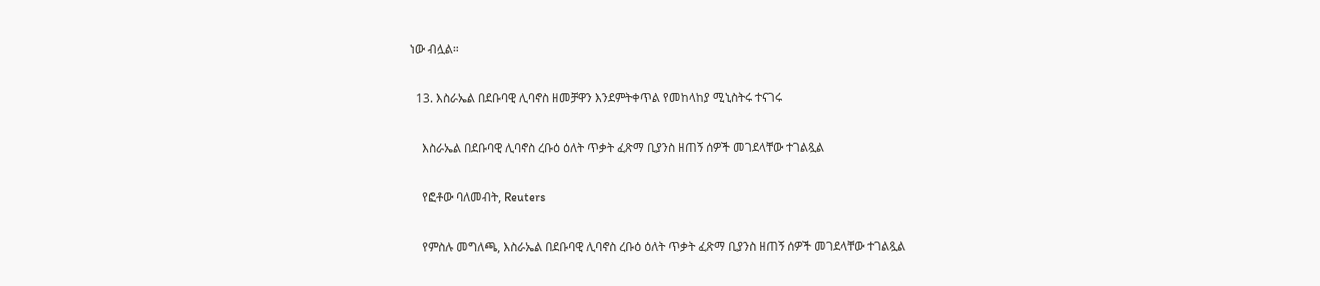ነው ብሏል።

  13. እስራኤል በደቡባዊ ሊባኖስ ዘመቻዋን እንደምትቀጥል የመከላከያ ሚኒስትሩ ተናገሩ

    እስራኤል በደቡባዊ ሊባኖስ ረቡዕ ዕለት ጥቃት ፈጽማ ቢያንስ ዘጠኝ ሰዎች መገደላቸው ተገልጿል

    የፎቶው ባለመብት, Reuters

    የምስሉ መግለጫ, እስራኤል በደቡባዊ ሊባኖስ ረቡዕ ዕለት ጥቃት ፈጽማ ቢያንስ ዘጠኝ ሰዎች መገደላቸው ተገልጿል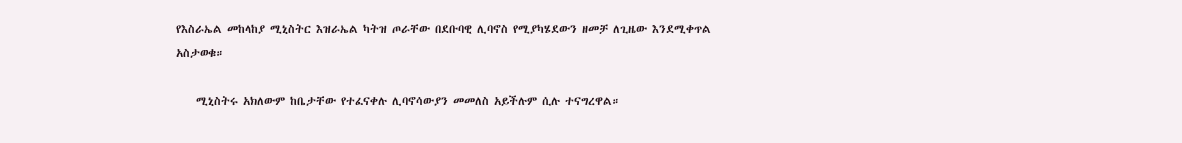የእስራኤል መከላከያ ሚኒስትር እዝራኤል ካትዝ ጦራቸው በደቡባዊ ሊባኖስ የሚያካሄደውን ዘመቻ ለጊዜው እንደሚቀጥል አስታወቁ።

    ሚኒስትሩ አክለውም ከቤታቸው የተፈናቀሉ ሊባኖሳውያን መመለስ አይችሉም ሲሉ ተናግረዋል።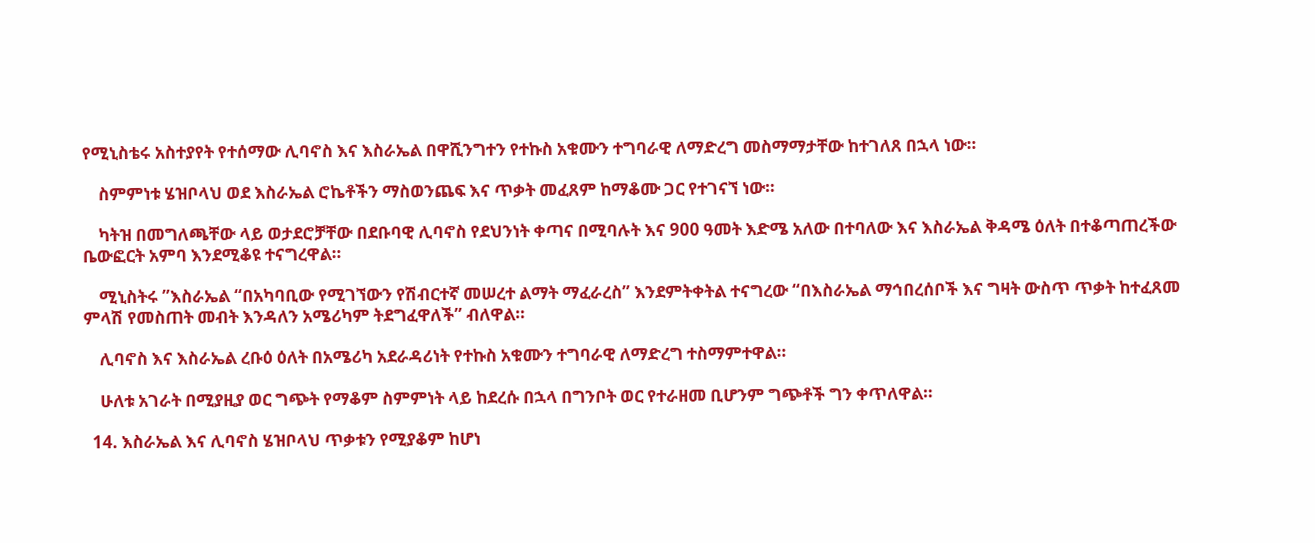የሚኒስቴሩ አስተያየት የተሰማው ሊባኖስ እና እስራኤል በዋሺንግተን የተኩስ አቁሙን ተግባራዊ ለማድረግ መስማማታቸው ከተገለጸ በኋላ ነው።

    ስምምነቱ ሄዝቦላህ ወደ እስራኤል ሮኬቶችን ማስወንጨፍ እና ጥቃት መፈጸም ከማቆሙ ጋር የተገናኘ ነው።

    ካትዝ በመግለጫቸው ላይ ወታደሮቻቸው በደቡባዊ ሊባኖስ የደህንነት ቀጣና በሚባሉት እና 900 ዓመት እድሜ አለው በተባለው እና እስራኤል ቅዳሜ ዕለት በተቆጣጠረችው ቤውፎርት አምባ እንደሚቆዩ ተናግረዋል።

    ሚኒስትሩ ”እስራኤል “በአካባቢው የሚገኘውን የሽብርተኛ መሠረተ ልማት ማፈራረስ” እንደምትቀትል ተናግረው “በእስራኤል ማኅበረሰቦች እና ግዛት ውስጥ ጥቃት ከተፈጸመ ምላሽ የመስጠት መብት እንዳለን አሜሪካም ትደግፈዋለች” ብለዋል።

    ሊባኖስ እና እስራኤል ረቡዕ ዕለት በአሜሪካ አደራዳሪነት የተኩስ አቁሙን ተግባራዊ ለማድረግ ተስማምተዋል።

    ሁለቱ አገራት በሚያዚያ ወር ግጭት የማቆም ስምምነት ላይ ከደረሱ በኋላ በግንቦት ወር የተራዘመ ቢሆንም ግጭቶች ግን ቀጥለዋል።

  14. እስራኤል እና ሊባኖስ ሄዝቦላህ ጥቃቱን የሚያቆም ከሆነ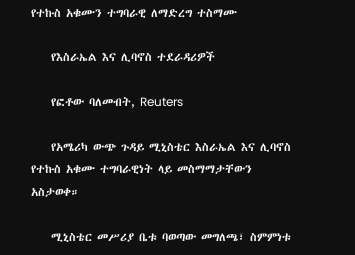የተኩስ አቁሙን ተግባራዊ ለማድረግ ተስማሙ

    የእስራኤል እና ሊባኖስ ተደራዳሪዎች

    የፎቶው ባለመብት, Reuters

    የአሜሪካ ውጭ ጉዳይ ሚኒስቴር እስራኤል እና ሊባኖስ የተኩስ አቁሙ ተግባራዊነት ላይ መስማማታቸውን አስታወቀ።

    ሚኒስቴር መሥሪያ ቤቱ ባወጣው መግለጫ፣ ስምምነቱ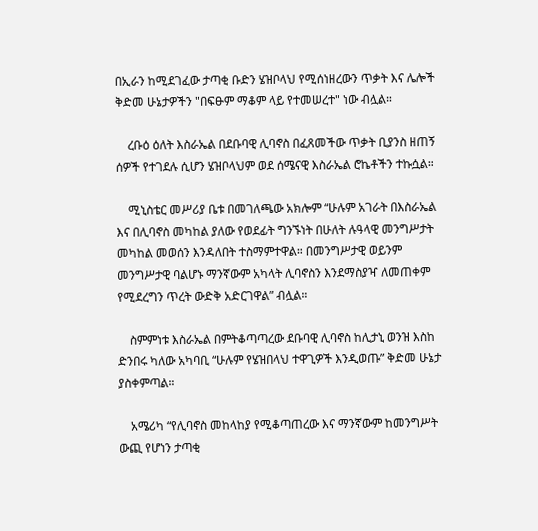በኢራን ከሚደገፈው ታጣቂ ቡድን ሄዝቦላህ የሚሰነዘረውን ጥቃት እና ሌሎች ቅድመ ሁኔታዎችን "በፍፁም ማቆም ላይ የተመሠረተ" ነው ብሏል።

    ረቡዕ ዕለት እስራኤል በደቡባዊ ሊባኖስ በፈጸመችው ጥቃት ቢያንስ ዘጠኝ ሰዎች የተገደሉ ሲሆን ሄዝቦላህም ወደ ሰሜናዊ እስራኤል ሮኬቶችን ተኩሷል።

    ሚኒስቴር መሥሪያ ቤቱ በመገለጫው አክሎም “ሁሉም አገራት በእስራኤል እና በሊባኖስ መካከል ያለው የወደፊት ግንኙነት በሁለት ሉዓላዊ መንግሥታት መካከል መወሰን እንዳለበት ተስማምተዋል። በመንግሥታዊ ወይንም መንግሥታዊ ባልሆኑ ማንኛውም አካላት ሊባኖስን እንደማስያዣ ለመጠቀም የሚደረግን ጥረት ውድቅ አድርገዋል” ብሏል።

    ስምምነቱ እስራኤል በምትቆጣጣረው ደቡባዊ ሊባኖስ ከሊታኒ ወንዝ እስከ ድንበሩ ካለው አካባቢ “ሁሉም የሄዝበላህ ተዋጊዎች እንዲወጡ” ቅድመ ሁኔታ ያስቀምጣል።

    አሜሪካ “የሊባኖስ መከላከያ የሚቆጣጠረው እና ማንኛውም ከመንግሥት ውጪ የሆነን ታጣቂ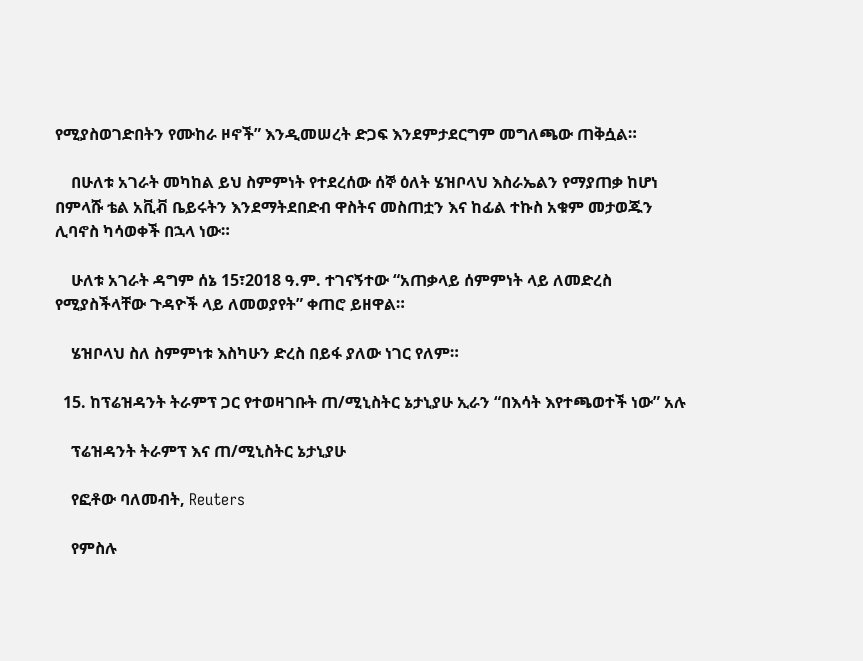የሚያስወገድበትን የሙከራ ዞኖች” እንዲመሠረት ድጋፍ እንደምታደርግም መግለጫው ጠቅሷል።

    በሁለቱ አገራት መካከል ይህ ስምምነት የተደረሰው ሰኞ ዕለት ሄዝቦላህ እስራኤልን የማያጠቃ ከሆነ በምላሹ ቴል አቪቭ ቤይሩትን እንደማትደበድብ ዋስትና መስጠቷን እና ከፊል ተኩስ አቁም መታወጁን ሊባኖስ ካሳወቀች በኋላ ነው።

    ሁለቱ አገራት ዳግም ሰኔ 15፣2018 ዓ.ም. ተገናኝተው “አጠቃላይ ሰምምነት ላይ ለመድረስ የሚያስችላቸው ጉዳዮች ላይ ለመወያየት” ቀጠሮ ይዘዋል።

    ሄዝቦላህ ስለ ስምምነቱ እስካሁን ድረስ በይፋ ያለው ነገር የለም።

  15. ከፕሬዝዳንት ትራምፕ ጋር የተወዛገቡት ጠ/ሚኒስትር ኔታኒያሁ ኢራን “በእሳት እየተጫወተች ነው” አሉ

    ፕሬዝዳንት ትራምፕ እና ጠ/ሚኒስትር ኔታኒያሁ

    የፎቶው ባለመብት, Reuters

    የምስሉ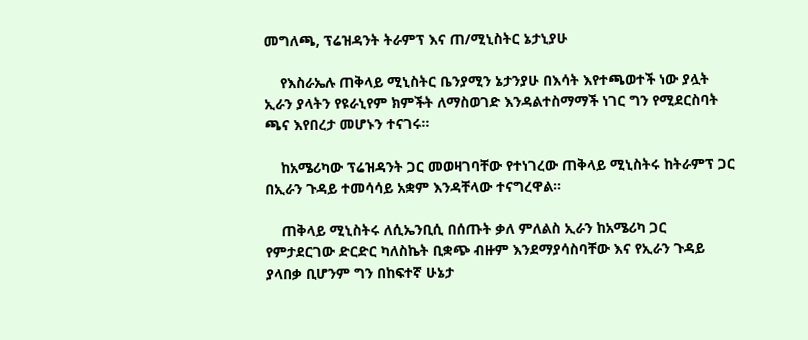መግለጫ, ፕሬዝዳንት ትራምፕ እና ጠ/ሚኒስትር ኔታኒያሁ

    የእስራኤሉ ጠቅላይ ሚኒስትር ቤንያሚን ኔታንያሁ በእሳት እየተጫወተች ነው ያሏት ኢራን ያላትን የዩራኒየም ክምችት ለማስወገድ እንዳልተስማማች ነገር ግን የሚደርስባት ጫና እየበረታ መሆኑን ተናገሩ።

    ከአሜሪካው ፕሬዝዳንት ጋር መወዛገባቸው የተነገረው ጠቅላይ ሚኒስትሩ ከትራምፕ ጋር በኢራን ጉዳይ ተመሳሳይ አቋም እንዳቸላው ተናግረዋል።

    ጠቅላይ ሚኒስትሩ ለሲኤንቢሲ በሰጡት ቃለ ምለልስ ኢራን ከአሜሪካ ጋር የምታደርገው ድርድር ካለስኬት ቢቋጭ ብዙም እንደማያሳስባቸው እና የኢራን ጉዳይ ያላበቃ ቢሆንም ግን በከፍተኛ ሁኔታ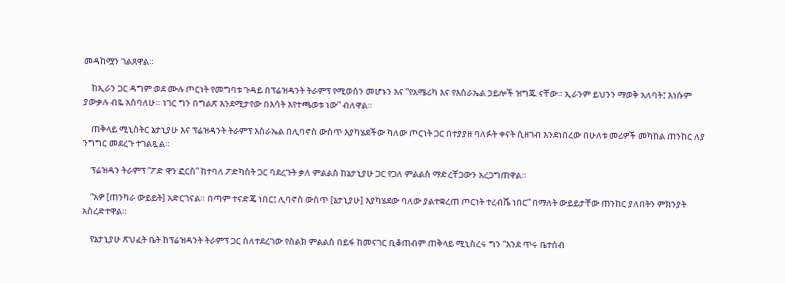መዳከሟን ገልጸዋል።

    ከኢራን ጋር ዳግም ወደ ሙሉ ጦርነት የመግባቱ ጉዳይ በፕሬዝዳንት ትራምፕ የሚወሰን መሆኑን እና ”የአሜሪካ እና የእስራኤል ኃይሎች ዝግጁ ናቸው። ኢራንም ይህንን ማወቅ አለባት፤ እነሱም ያውቃሉ ብዬ አስባለሁ። ነገር ግን በግልጽ እንደሚታየው በእሳት እየተጫወቱ ነው” ብለዋል።

    ጠቅላይ ሚኒስትር ኔታኒያሁ እና ፕሬዝዳንት ትራምፕ እስራኤል በሊባኖስ ውስጥ እያካሄደችው ካለው ጦርነት ጋር በተያያዘ ባለፉት ቀናት ሲዘገብ እንደነበረው በሁለቱ መሪዎች መካከል ጠንከር ለያ ንግግር መደረጉ ተገልጿል።

    ፕሬዝዳን ትራምፕ “ፖድ ዋን ፎርስ” ከተባለ ፖድካስት ጋር ባደረጉት ቃለ ምልልስ ከኔታኒያሁ ጋር የጋለ ምልልስ ማድረቸጋውን አረጋግጠዋል።

    “አዎ [ጠንካራ ውይይት] አድርገናል። በጣም ተናድጄ ነበር፤ ሊባኖስ ውስጥ [ኔታኒያሁ] እያካሄደው ባለው ያልተቋረጠ ጦርነት ተረብሼ ነበር” በማለት ውይይታቸው ጠንከር ያለበትን ምክንያት አስረድተዋል።

    የኔታኒያሁ ጽህፈት ቤት ከፕሬዝዳንት ትራምፕ ጋር ስለተደረገው የስልክ ምልልስ በይፋ ከመናገር ቢቆጠብም ጠቅላይ ሚኒስረሩ ግን “እንደ ጥሩ ቤተሰብ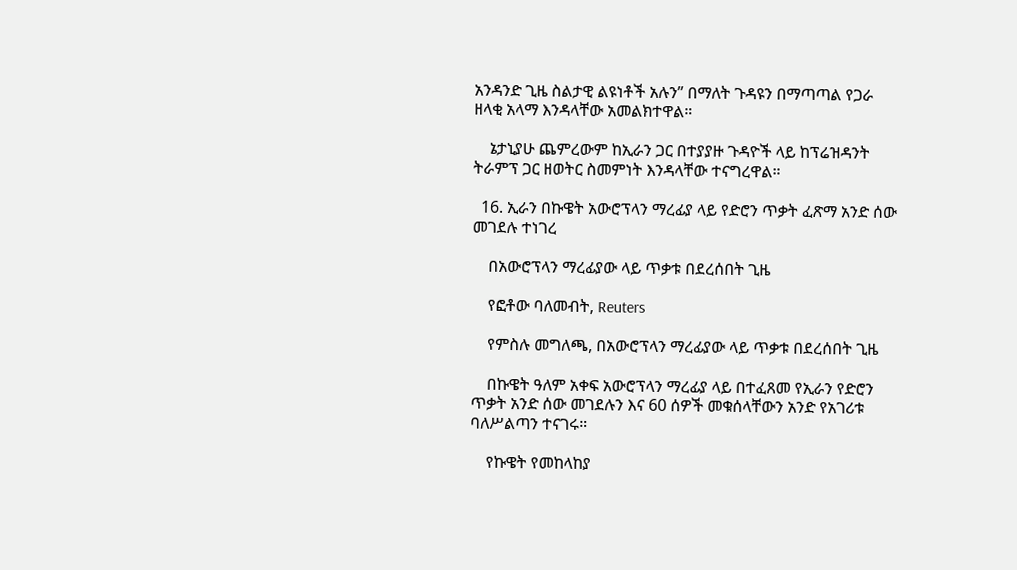አንዳንድ ጊዜ ስልታዊ ልዩነቶች አሉን” በማለት ጉዳዩን በማጣጣል የጋራ ዘላቂ አላማ እንዳላቸው አመልክተዋል።

    ኔታኒያሁ ጨምረውም ከኢራን ጋር በተያያዙ ጉዳዮች ላይ ከፕሬዝዳንት ትራምፕ ጋር ዘወትር ስመምነት እንዳላቸው ተናግረዋል።

  16. ኢራን በኩዌት አውሮፕላን ማረፊያ ላይ የድሮን ጥቃት ፈጽማ አንድ ሰው መገደሉ ተነገረ

    በአውሮፕላን ማረፊያው ላይ ጥቃቱ በደረሰበት ጊዜ

    የፎቶው ባለመብት, Reuters

    የምስሉ መግለጫ, በአውሮፕላን ማረፊያው ላይ ጥቃቱ በደረሰበት ጊዜ

    በኩዌት ዓለም አቀፍ አውሮፕላን ማረፊያ ላይ በተፈጸመ የኢራን የድሮን ጥቃት አንድ ሰው መገደሉን እና 60 ሰዎች መቁሰላቸውን አንድ የአገሪቱ ባለሥልጣን ተናገሩ።

    የኩዌት የመከላከያ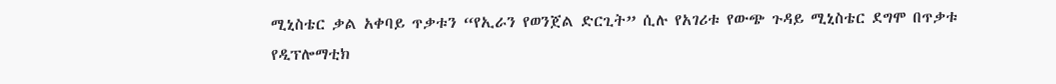ሚኒስቴር ቃል አቀባይ ጥቃቱን “የኢራን የወንጀል ድርጊት” ሲሉ የአገሪቱ የውጭ ጉዳይ ሚኒስቴር ደግሞ በጥቃቱ የዲፕሎማቲክ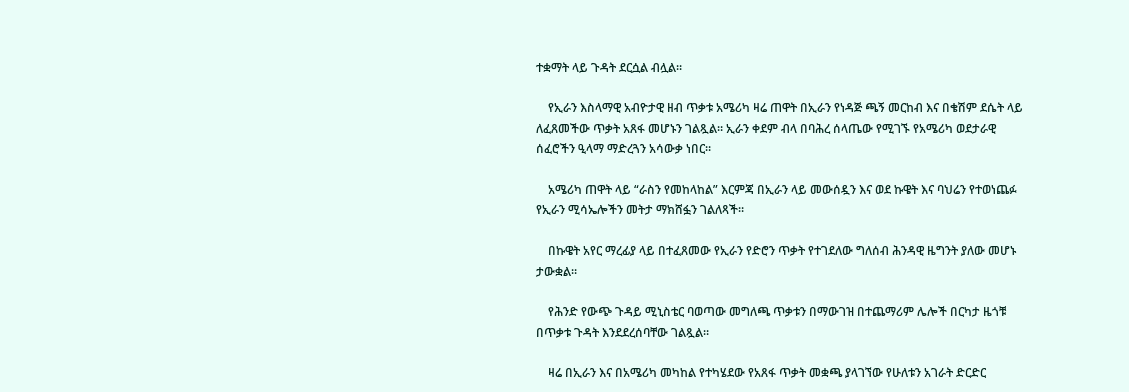ተቋማት ላይ ጉዳት ደርሷል ብሏል።

    የኢራን እስላማዊ አብዮታዊ ዘብ ጥቃቱ አሜሪካ ዛሬ ጠዋት በኢራን የነዳጅ ጫኝ መርከብ እና በቄሽም ደሴት ላይ ለፈጸመችው ጥቃት አጸፋ መሆኑን ገልጿል። ኢራን ቀደም ብላ በባሕረ ሰላጤው የሚገኙ የአሜሪካ ወደታራዊ ሰፈሮችን ዒላማ ማድረጓን አሳውቃ ነበር።

    አሜሪካ ጠዋት ላይ “ራስን የመከላከል” እርምጃ በኢራን ላይ መውሰዷን እና ወደ ኩዌት እና ባህሬን የተወነጨፉ የኢራን ሚሳኤሎችን መትታ ማክሸፏን ገልለጻች።

    በኩዌት አየር ማረፊያ ላይ በተፈጸመው የኢራን የድሮን ጥቃት የተገደለው ግለሰብ ሕንዳዊ ዜግንት ያለው መሆኑ ታውቋል።

    የሕንድ የውጭ ጉዳይ ሚኒስቴር ባወጣው መግለጫ ጥቃቱን በማውገዝ በተጨማሪም ሌሎች በርካታ ዜጎቹ በጥቃቱ ጉዳት እንደደረሰባቸው ገልጿል።

    ዛሬ በኢራን እና በአሜሪካ መካከል የተካሄደው የአጸፋ ጥቃት መቋጫ ያላገኘው የሁለቱን አገራት ድርድር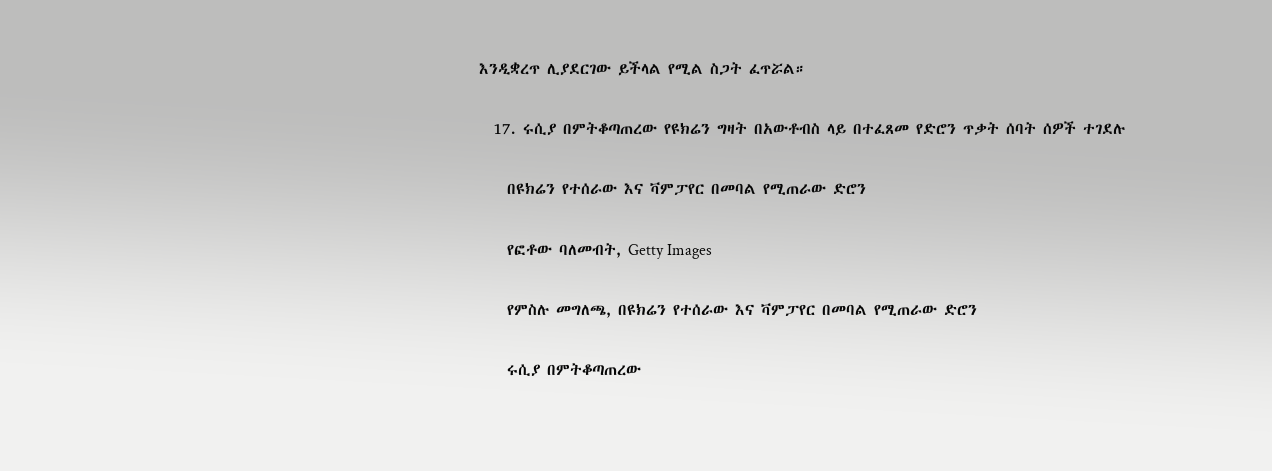እንዲቋረጥ ሊያደርገው ይችላል የሚል ስጋት ፈጥሯል።

  17. ሩሲያ በምትቆጣጠረው የዩክሬን ግዛት በአውቶብስ ላይ በተፈጸመ የድሮን ጥቃት ሰባት ሰዎች ተገደሉ

    በዩክሬን የተሰራው እና ቫምፓየር በመባል የሚጠራው ድሮን

    የፎቶው ባለመብት, Getty Images

    የምስሉ መግለጫ, በዩክሬን የተሰራው እና ቫምፓየር በመባል የሚጠራው ድሮን

    ሩሲያ በምትቆጣጠረው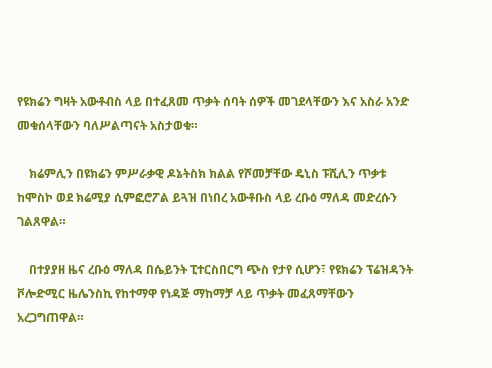የዩክሬን ግዛት አውቶብስ ላይ በተፈጸመ ጥቃት ሰባት ሰዎች መገደላቸውን እና አስራ አንድ መቁሰላቸውን ባለሥልጣናት አስታወቁ።

    ክሬምሊን በዩክሬን ምሥራቃዊ ዶኔትስክ ክልል የሾመቻቸው ዴኒስ ፑሺሊን ጥቃቱ ከሞስኮ ወደ ክሬሚያ ሲምፎሮፖል ይጓዝ በነበረ አውቶቡስ ላይ ረቡዕ ማለዳ መድረሱን ገልጸዋል።

    በተያያዘ ዜና ረቡዕ ማለዳ በሴይንት ፒተርስበርግ ጭስ የታየ ሲሆን፣ የዩክሬን ፕሬዝዳንት ቮሎድሚር ዜሌንስኪ የከተማዋ የነዳጅ ማከማቻ ላይ ጥቃት መፈጸማቸውን አረጋግጠዋል።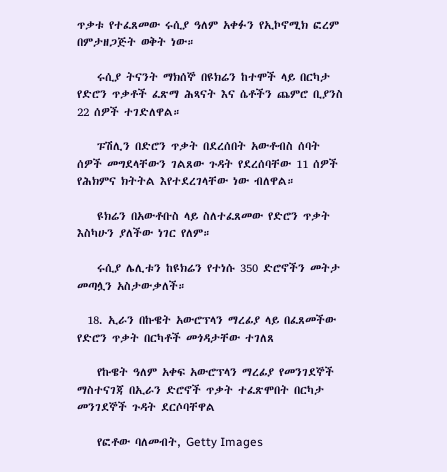ጥቃቱ የተፈጸመው ሩሲያ ዓለም አቀፉን የኢኮኖሚክ ፎረም በምታዘጋጅት ወቅት ነው።

    ሩሲያ ትናንት ማክሰኞ በዩክሬን ከተሞች ላይ በርካታ የድሮን ጥቃቶች ፈጽማ ሕጻናት እና ሴቶችን ጨምሮ ቢያንስ 22 ሰዎች ተገድለዋል።

    ፑሽሊን በድሮን ጥቃት በደረሰበት አውቶብስ ሰባት ሰዎች መግደላቸውን ገልጸው ጉዳት የደረሰባቸው 11 ሰዎች የሕክምና ክትትል እየተደረገላቸው ነው ብለዋል።

    ዩክሬን በአውቶቡስ ላይ ስለተፈጸመው የድሮን ጥቃት እስካሁን ያለችው ነገር የለም።

    ሩሲያ ሌሊቱን ከዩክሬን የተነሱ 350 ድሮኖችን መትታ መጣሏን አስታውቃለች።

  18. ኢራን በኩዌት አውሮፕላን ማረፊያ ላይ በፈጸመችው የድሮን ጥቃት በርካቶች መጎዳታቸው ተገለጸ

    የኩዌት ዓለም አቀፍ አውሮፕላን ማረፊያ የመንገደኞች ማስተናገጃ በኢራን ድሮኖች ጥቃት ተፈጽሞበት በርካታ መንገደኞች ጉዳት ደርሶባቸዋል

    የፎቶው ባለመብት, Getty Images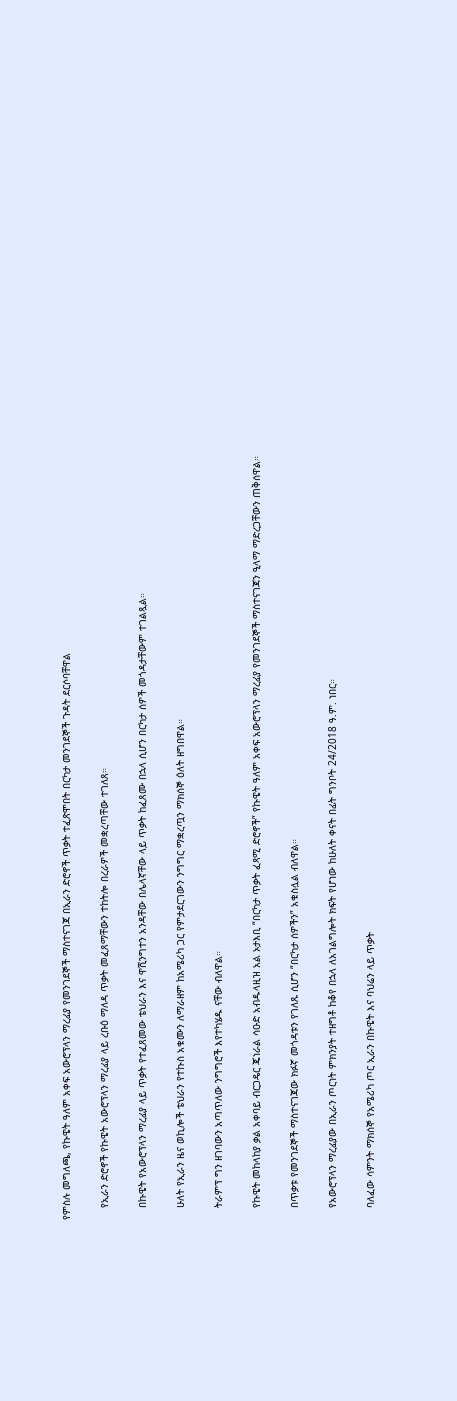የምስሉ መግለጫ, የኩዌት ዓለም አቀፍ አውሮፕላን ማረፊያ የመንገደኞች ማስተናገጃ በኢራን ድሮኖች ጥቃት ተፈጽሞበት በርካታ መንገደኞች ጉዳት ደርሶባቸዋል

    የኢራን ድሮኖች የኩዌት አውሮፕላን ማረፊያ ላይ ረቡዕ ማለዳ ጥቃት መፈጸማቸውን ተከትሎ በረራዎች መቋረጣቸው ተገለጸ።

    በኩዌት የአውሮፕላን ማረፊያ ላይ ጥቃት የተፈጸመው ቴህራን እና ዋሺንግተን አንዳቸው በሌላኛቸው ላይ ጥቃት ከፈጸሙ በኋላ ሲሆን በርካታ ሰዎች መጎዳታቸውም ተገልጿል።

    ሁለት የኢራን ዜና ወኪሎች ቴህራን የተኩስ አቁሙን ለማራዘም ከአሜሪካ ጋር የምታደርገውን ንግግር ማቋረጧን ማክሰኞ ዕለት ዘግበዋል።

    ትራምፕ ግን ዘገባውን አጣጥለው ንግግሮች እየተካሄዱ ናቸው ብለዋል።

    የኩዌት መከላከያ ቃል አቀባይ ብርጋዴር ጄነራል ሳዑድ አብዱላዚዝ አል ኦታእቢ “በርካታ ጥቃት ፈጻሚ ድሮኖች” የኩዌት ዓለም አቀፍ አውሮፕላን ማረፊያ የመንገደኞች ማስተናገጃን ዒላማ ማድረጋቸውን ጠቅሰዋል።

    በጥቃቱ የመንገደኞች ማስተናገጃው ክፉኛ መጎዳቱን የገለጹ ሲሆን “በርካታ ሰዎችን” አቁስሏል ብለዋል።

    የአውሮፕላን ማረፊያው በኢራን ጦርነት ምክንያት ተዘግቶ ከቆየ በኋላ ለአገልግሎት ክፍት የሆነው ከሁለት ቀናት በፊት ግንቦት 24/2018 ዓ.ም. ነበር።

    ባለፈው ሳምንት ማክሰኞ የአሜሪካ ጦር ኢራን በኩዌት እና ባህሬን ላይ ጥቃት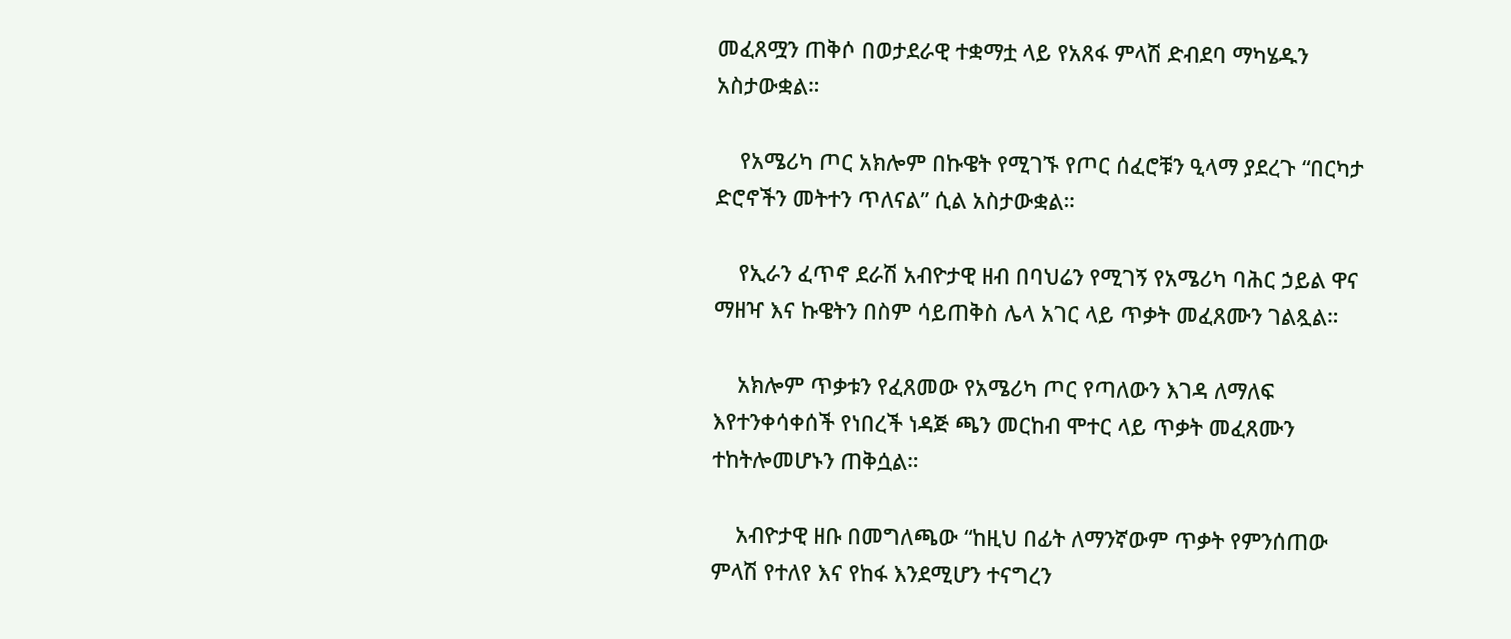መፈጸሟን ጠቅሶ በወታደራዊ ተቋማቷ ላይ የአጸፋ ምላሽ ድብደባ ማካሄዱን አስታውቋል።

    የአሜሪካ ጦር አክሎም በኩዌት የሚገኙ የጦር ሰፈሮቹን ዒላማ ያደረጉ “በርካታ ድሮኖችን መትተን ጥለናል” ሲል አስታውቋል።

    የኢራን ፈጥኖ ደራሽ አብዮታዊ ዘብ በባህሬን የሚገኝ የአሜሪካ ባሕር ኃይል ዋና ማዘዣ እና ኩዌትን በስም ሳይጠቅስ ሌላ አገር ላይ ጥቃት መፈጸሙን ገልጿል።

    አክሎም ጥቃቱን የፈጸመው የአሜሪካ ጦር የጣለውን እገዳ ለማለፍ እየተንቀሳቀሰች የነበረች ነዳጅ ጫን መርከብ ሞተር ላይ ጥቃት መፈጸሙን ተከትሎመሆኑን ጠቅሷል።

    አብዮታዊ ዘቡ በመግለጫው “ከዚህ በፊት ለማንኛውም ጥቃት የምንሰጠው ምላሽ የተለየ እና የከፋ እንደሚሆን ተናግረን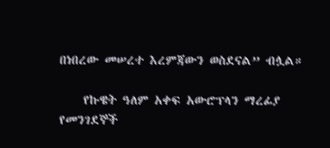በነበረው መሠረተ እረምጃውን ወስደናል” ብሏል።

    የኩዌት ዓለም አቀፍ አውሮፕላን ማረፊያ የመንገደኞች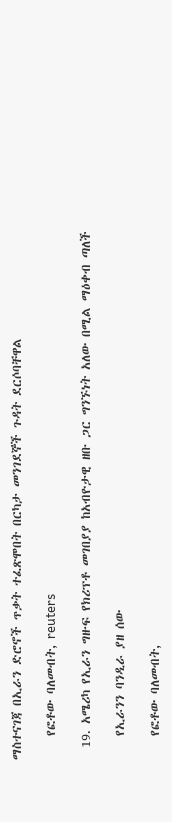ማስተናገጃ በኢራን ድሮኖች ጥቃት ተፈጽሞበት በርካታ መንገደኞች ጉዳት ደርሶባቸዋል

    የፎቶው ባለመብት, reuters

  19. አሜሪካ የኢራን ግዙፍ የክሪፕቶ መገበያያ ከአብዮታዊ ዘቡ ጋር ግንኙነት አለው በሚል ማዕቀብ ጣለች

    የኢራንን ባንዲራ ያዘ ሰው

    የፎቶው ባለመብት,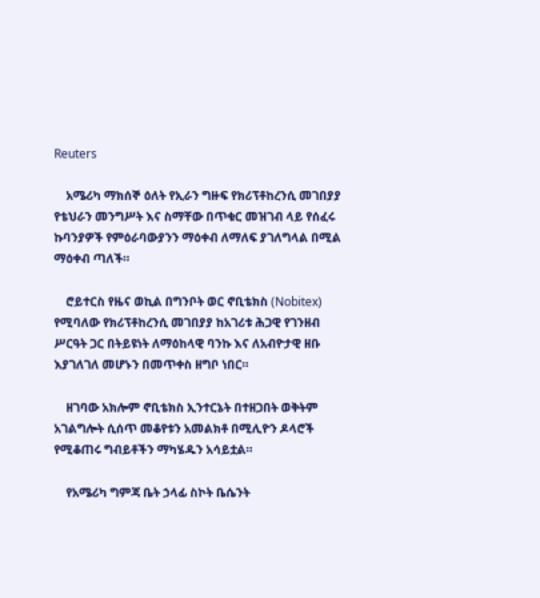Reuters

    አሜሪካ ማክሰኞ ዕለት የኢራን ግዙፍ የክሪፕቶከረንሲ መገበያያ የቴህራን መንግሥት እና ስማቸው በጥቁር መዝገብ ላይ የሰፈሩ ኩባንያዎች የምዕራባውያንን ማዕቀብ ለማለፍ ያገለግላል በሚል ማዕቀብ ጣለች።

    ሮይተርስ የዜና ወኪል በግንቦት ወር ኖቢቴክስ (Nobitex) የሚባለው የክሪፕቶከረንሲ መገበያያ ከአገሪቱ ሕጋዊ የገንዘብ ሥርዓት ጋር በትይዩነት ለማዕከላዊ ባንኩ እና ለአብዮታዊ ዘቡ እያገለገለ መሆኑን በመጥቀስ ዘግቦ ነበር።

    ዘገባው አክሎም ኖቢቴክስ ኢንተርኔት በተዘጋበት ወቅትም አገልግሎት ሲሰጥ መቆየቱን አመልክቶ በሚሊዮን ዶላሮች የሚቆጠሩ ግብይቶችን ማካሄዱን አሳይቷል።

    የአሜሪካ ግምጃ ቤት ኃላፊ ስኮት ቤሴንት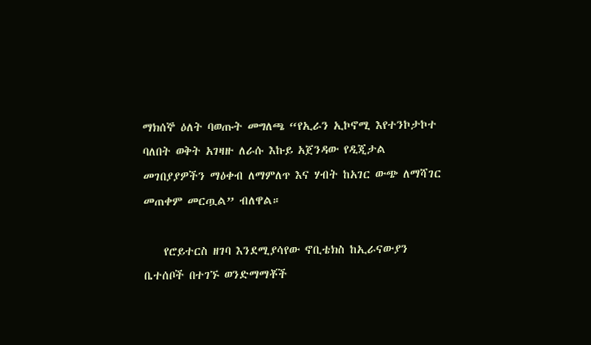ማክሰኞ ዕለት ባወጡት መግለጫ “የኢራን ኢኮኖሚ እየተንኮታኮተ ባለበት ወቅት አገዛዙ ለራሱ እኩይ አጀንዳው የዲጂታል መገበያያዎችን ማዕቀብ ለማምለጥ እና ሃብት ከአገር ውጭ ለማሻገር መጠቀም መርጧል” ብለዋል።

    የሮይተርስ ዘገባ እንደሚያሳየው ኖቢቴክስ ከኢራናውያን ቤተሰቦች በተገኙ ወንድማማቾች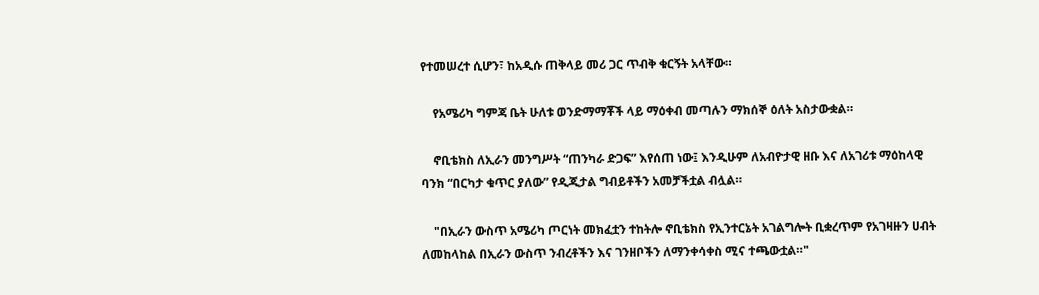የተመሠረተ ሲሆን፣ ከአዲሱ ጠቅላይ መሪ ጋር ጥብቅ ቁርኝት አላቸው።

    የአሜሪካ ግምጃ ቤት ሁለቱ ወንድማማቾች ላይ ማዕቀብ መጣሉን ማክሰኞ ዕለት አስታውቋል።

    ኖቢቴክስ ለኢራን መንግሥት “ጠንካራ ድጋፍ” እየሰጠ ነው፤ እንዲሁም ለአብዮታዊ ዘቡ እና ለአገሪቱ ማዕከላዊ ባንክ “በርካታ ቁጥር ያለው” የዲጂታል ግብይቶችን አመቻችቷል ብሏል።

    "በኢራን ውስጥ አሜሪካ ጦርነት መክፈቷን ተከትሎ ኖቢቴክስ የኢንተርኔት አገልግሎት ቢቋረጥም የአገዛዙን ሀብት ለመከላከል በኢራን ውስጥ ንብረቶችን እና ገንዘቦችን ለማንቀሳቀስ ሚና ተጫውቷል።"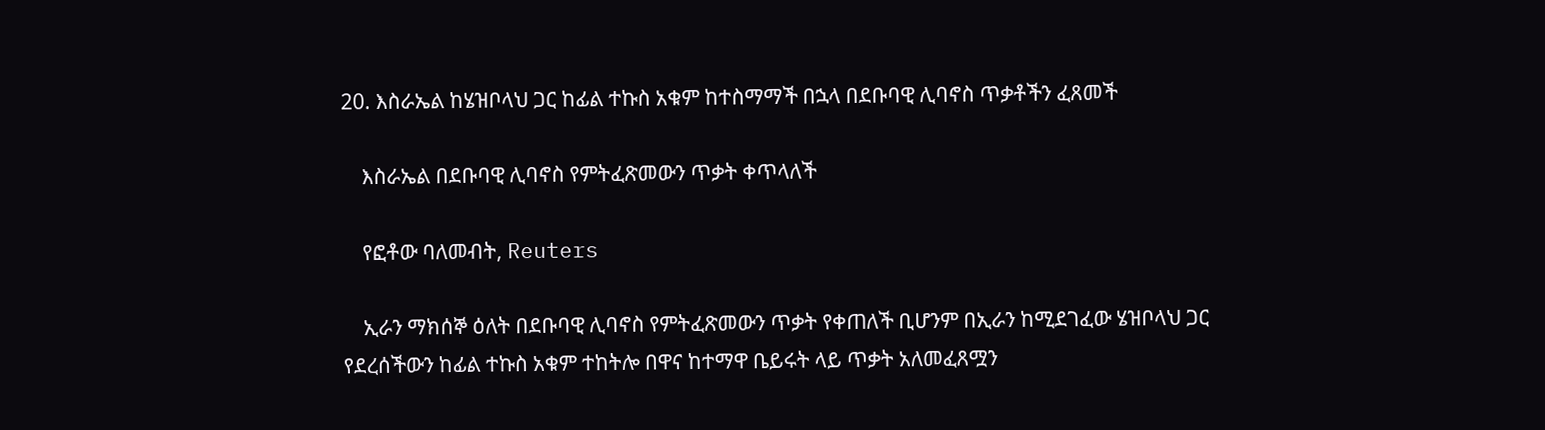20. እስራኤል ከሄዝቦላህ ጋር ከፊል ተኩስ አቁም ከተስማማች በኋላ በደቡባዊ ሊባኖስ ጥቃቶችን ፈጸመች

    እስራኤል በደቡባዊ ሊባኖስ የምትፈጽመውን ጥቃት ቀጥላለች

    የፎቶው ባለመብት, Reuters

    ኢራን ማክሰኞ ዕለት በደቡባዊ ሊባኖስ የምትፈጽመውን ጥቃት የቀጠለች ቢሆንም በኢራን ከሚደገፈው ሄዝቦላህ ጋር የደረሰችውን ከፊል ተኩስ አቁም ተከትሎ በዋና ከተማዋ ቤይሩት ላይ ጥቃት አለመፈጸሟን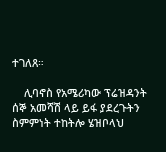ተገለጸ።

    ሊባኖስ የአሜሪካው ፕሬዝዳንት ሰኞ አመሻሽ ላይ ይፋ ያደረጉትን ስምምነት ተከትሎ ሄዝቦላህ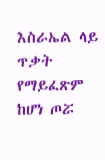እስራኤል ላይ ጥቃት የማይፈጽም ከሆነ ጦሯ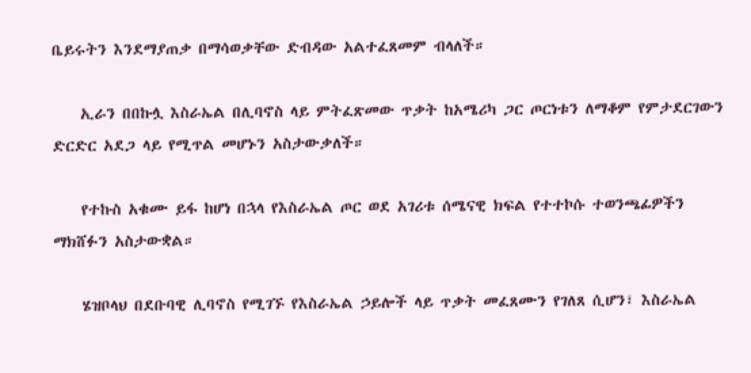ቤይሩትን እንደማያጠቃ በማሳወቃቸው ድብዳው አልተፈጸመም ብላለች።

    ኢራን በበኩሏ እስራኤል በሊባኖስ ላይ ምትፈጽመው ጥቃት ከአሜሪካ ጋር ጦርነቱን ለማቆም የምታደርገውን ድርድር አደጋ ላይ የሚጥል መሆኑን አስታውቃለች።

    የተኩስ አቁሙ ይፋ ከሆነ በኋላ የእስራኤል ጦር ወደ አገሪቱ ሰሜናዊ ክፍል የተተኮሱ ተወንጫፊዎችን ማክሸፉን አስታውቋል።

    ሄዝቦላህ በደቡባዊ ሊባኖስ የሚገኙ የእስራኤል ኃይሎች ላይ ጥቃት መፈጸሙን የገለጸ ሲሆን፣ እስራኤል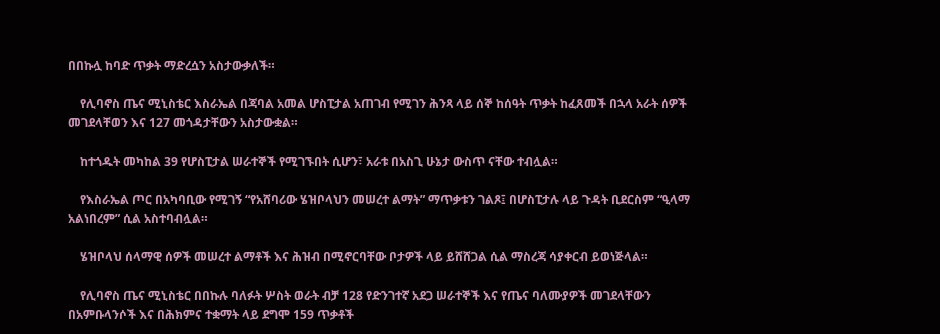በበኩሏ ከባድ ጥቃት ማድረሷን አስታውቃለች።

    የሊባኖስ ጤና ሚኒስቴር እስራኤል በጃባል አመል ሆስፒታል አጠገብ የሚገን ሕንጻ ላይ ሰኞ ከሰዓት ጥቃት ከፈጸመች በኋላ አራት ሰዎች መገደላቸወን እና 127 መጎዳታቸውን አስታውቋል።

    ከተጎዱት መካከል 39 የሆስፒታል ሠራተኞች የሚገኙበት ሲሆን፣ አራቱ በአስጊ ሁኔታ ውስጥ ናቸው ተብሏል።

    የእስራኤል ጦር በአካባቢው የሚገኝ “የአሸባሪው ሄዝቦላህን መሠረተ ልማት” ማጥቃቱን ገልጾ፤ በሆስፒታሉ ላይ ጉዳት ቢደርስም “ዒላማ አልነበረም” ሲል አስተባብሏል።

    ሄዝቦላህ ሰላማዊ ሰዎች መሠረተ ልማቶች እና ሕዝብ በሚኖርባቸው ቦታዎች ላይ ይሸሸጋል ሲል ማስረጃ ሳያቀርብ ይወነጅላል።

    የሊባኖስ ጤና ሚኒስቴር በበኩሉ ባለፉት ሦስት ወራት ብቻ 128 የድንገተኛ አደጋ ሠራተኞች እና የጤና ባለሙያዎች መገደላቸውን በአምቡላንሶች እና በሕክምና ተቋማት ላይ ደግሞ 159 ጥቃቶች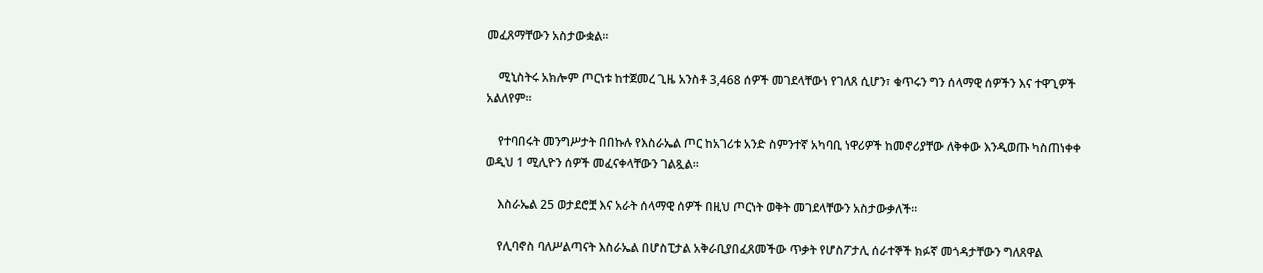መፈጸማቸውን አስታውቋል።

    ሚኒስትሩ አክሎም ጦርነቱ ከተጀመረ ጊዜ አንስቶ 3,468 ሰዎች መገደላቸውነ የገለጸ ሲሆን፣ ቁጥሩን ግን ሰላማዊ ሰዎችን እና ተዋጊዎች አልለየም።

    የተባበሩት መንግሥታት በበኩሉ የእስራኤል ጦር ከአገሪቱ አንድ ስምንተኛ አካባቢ ነዋሪዎች ከመኖሪያቸው ለቅቀው እንዲወጡ ካስጠነቀቀ ወዲህ 1 ሚሊዮን ሰዎች መፈናቀላቸውን ገልጿል።

    እስራኤል 25 ወታደሮቿ እና አራት ሰላማዊ ሰዎች በዚህ ጦርነት ወቅት መገደላቸውን አስታውቃለች።

    የሊባኖስ ባለሥልጣናት እስራኤል በሆስፒታል አቅራቢያበፈጸመችው ጥቃት የሆስፖታሊ ሰራተኞች ክፉኛ መጎዳታቸውን ግለጸዋል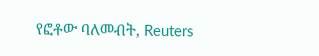የፎቶው ባለመብት, Reuters